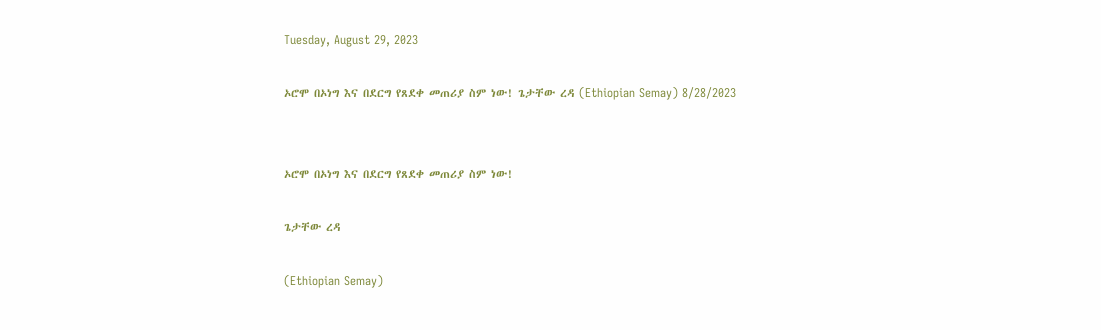Tuesday, August 29, 2023

ኦሮሞ በኦነግ እና በደርግ የጸደቀ መጠሪያ ስም ነው! ጌታቸው ረዳ (Ethiopian Semay) 8/28/2023


ኦሮሞ በኦነግ እና በደርግ የጸደቀ መጠሪያ ስም ነው!

ጌታቸው ረዳ

(Ethiopian Semay)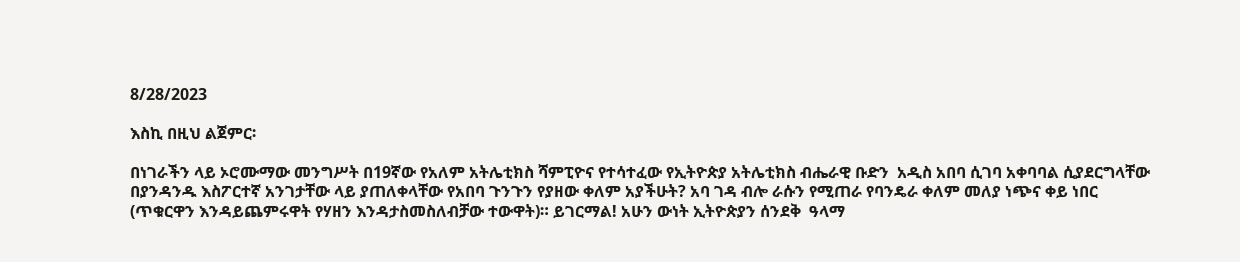8/28/2023

እስኪ በዚህ ልጀምር፡

በነገራችን ላይ ኦሮሙማው መንግሥት በ19ኛው የአለም አትሌቲክስ ሻምፒዮና የተሳተፈው የኢትዮጵያ አትሌቲክስ ብሔራዊ ቡድን  አዲስ አበባ ሲገባ አቀባባል ሲያደርግላቸው በያንዳንዱ እስፖርተኛ አንገታቸው ላይ ያጠለቀላቸው የአበባ ጉንጉን የያዘው ቀለም አያችሁት? አባ ገዳ ብሎ ራሱን የሚጠራ የባንዴራ ቀለም መለያ ነጭና ቀይ ነበር (ጥቁርዋን እንዳይጨምሩዋት የሃዘን እንዳታስመስለብቻው ተውዋት)። ይገርማል! አሁን ውነት ኢትዮጵያን ሰንደቅ  ዓላማ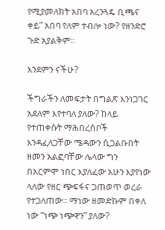የሚያመለክት አበባ አረንጓዴ ቢጫና ቀይ” አበባ የለም ተብሎ ነው? የዘንድሮ ጉድ አያልቅም።

እንደምን ናችሁ?

ችግራችን ለመፍታት በግልጽ እንነጋገር አደለም እየተባለ ያለው? ከላይ የተጠቀሱት ማሕበረሰቦች እንዳፈለጋቸው ሜዳውን ሲጋልቡበት ዘመን አልፎባቸው ሌላው ግን በአርምሞ ነበር እያለፈው አሁን እያየነው ላለው የዘር ጭፍፋና ጋጠወጥ ወረራ የተጋለጠው። ማነው ዘመድኩም በቀለ ነው “ነጭ ነጭዋን” ያለው?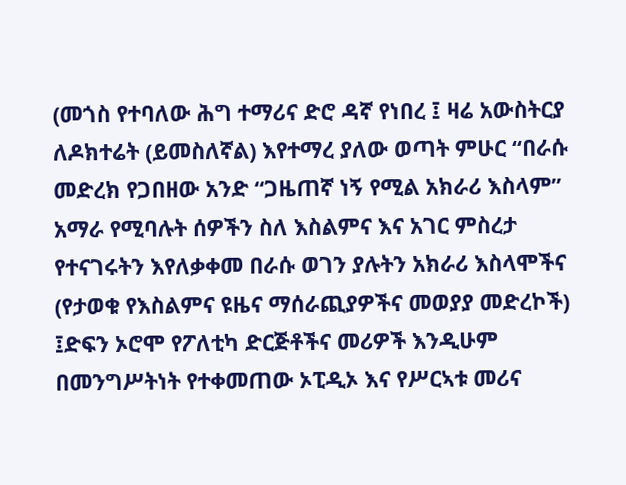(መጎስ የተባለው ሕግ ተማሪና ድሮ ዳኛ የነበረ ፤ ዛሬ አውስትርያ ለዶክተሬት (ይመስለኛል) እየተማረ ያለው ወጣት ምሁር “በራሱ መድረክ የጋበዘው አንድ “ጋዜጠኛ ነኝ የሚል አክራሪ እስላም” አማራ የሚባሉት ሰዎችን ስለ እስልምና እና አገር ምስረታ የተናገሩትን እየለቃቀመ በራሱ ወገን ያሉትን አክራሪ እስላሞችና (የታወቁ የእስልምና ዩዜና ማሰራጪያዎችና መወያያ መድረኮች) ፤ድፍን ኦሮሞ የፖለቲካ ድርጅቶችና መሪዎች እንዲሁም በመንግሥትነት የተቀመጠው ኦፒዲኦ እና የሥርኣቱ መሪና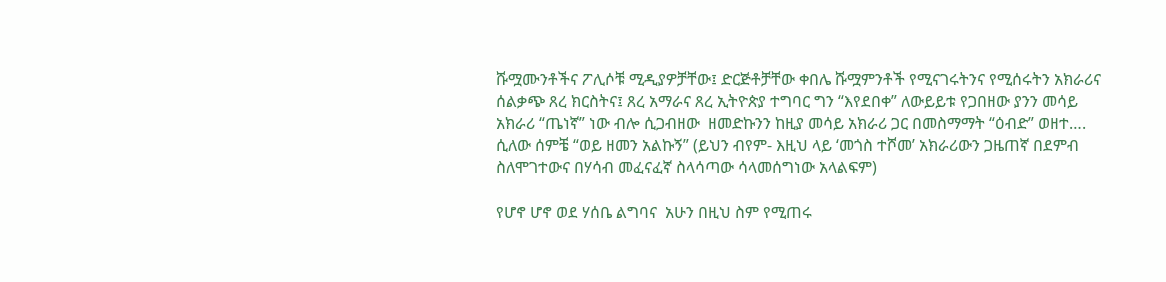ሹሟሙንቶችና ፖሊሶቹ ሚዲያዎቻቸው፤ ድርጅቶቻቸው ቀበሌ ሹሟምንቶች የሚናገሩትንና የሚሰሩትን አክራሪና ሰልቃጭ ጸረ ክርስትና፤ ጸረ አማራና ጸረ ኢትዮጵያ ተግባር ግን “እየደበቀ” ለውይይቱ የጋበዘው ያንን መሳይ አክራሪ “ጤነኛ” ነው ብሎ ሲጋብዘው  ዘመድኩንን ከዚያ መሳይ አክራሪ ጋር በመስማማት “ዕብድ” ወዘተ…. ሲለው ሰምቼ “ወይ ዘመን አልኩኝ” (ይህን ብየም- እዚህ ላይ ‘መጎስ ተሾመ’ አክራሪውን ጋዜጠኛ በደምብ ስለሞገተውና በሃሳብ መፈናፈኛ ስላሳጣው ሳላመሰግነው አላልፍም)

የሆኖ ሆኖ ወደ ሃሰቤ ልግባና  አሁን በዚህ ስም የሚጠሩ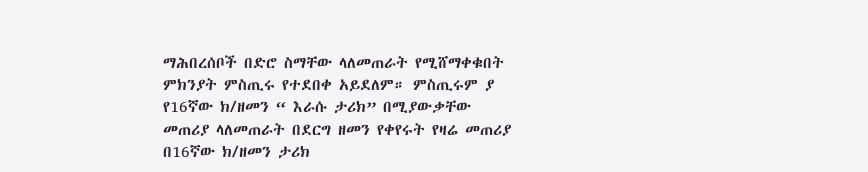ማሕበረሰቦች በድሮ ስማቸው ላለመጠራት የሚሸማቀቁበት  ምክንያት ምስጢሩ የተደበቀ አይደለም። ምስጢሩም ያ የ16ኛው ክ/ዘመን “ እራሱ ታሪክ” በሚያውቃቸው መጠሪያ ላለመጠራት በደርግ ዘመን የቀየሩት የዛሬ መጠሪያ በ16ኛው ክ/ዘመን ታሪክ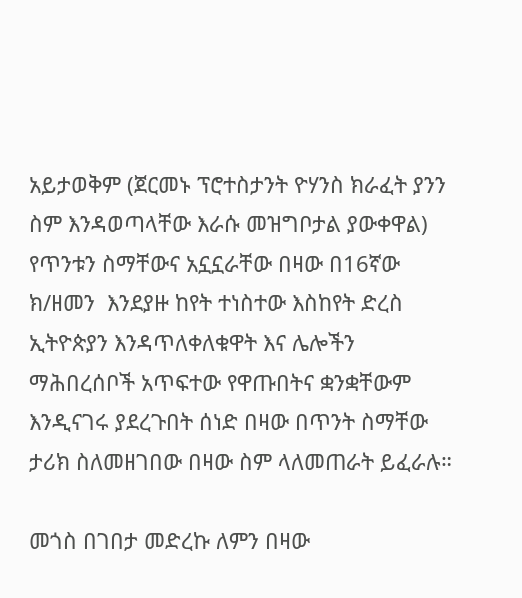አይታወቅም (ጀርመኑ ፕሮተስታንት ዮሃንስ ክራፈት ያንን ስም እንዳወጣላቸው እራሱ መዝግቦታል ያውቀዋል) የጥንቱን ስማቸውና አኗኗራቸው በዛው በ16ኛው ክ/ዘመን  እንደያዙ ከየት ተነስተው እስከየት ድረስ ኢትዮጵያን እንዳጥለቀለቁዋት እና ሌሎችን ማሕበረሰቦች አጥፍተው የዋጡበትና ቋንቋቸውም እንዲናገሩ ያደረጉበት ሰነድ በዛው በጥንት ስማቸው ታሪክ ስለመዘገበው በዛው ስም ላለመጠራት ይፈራሉ።

መጎስ በገበታ መድረኩ ለምን በዛው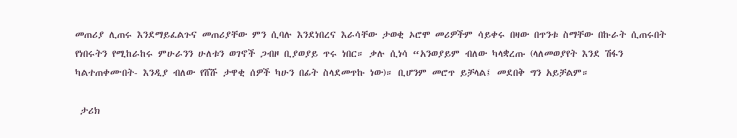መጠሪያ ሊጠሩ እንደማይፈልጉና መጠሪያቸው ምን ሲባሉ እንደነበረና እራሳቸው ታወቂ ኦሮሞ መሪዎችም ሳይቀሩ በዛው በጥንቱ ስማቸው በኩራት ሲጠሩበት የነበሩትን የሚከራከሩ ምሁራንን ሁለቱን ወገኖች ጋብዞ ቢያወያይ ጥሩ ነበር። ቃሉ ሲነሳ “አንወያይም ብለው ካላቋረጡ (ላለመወያየት እንደ ሽፋን ካልተጠቀሙበት- እንዲያ ብለው የሸሹ ታዋቂ ሰዎች ካሁን በፊት ስላደመጥኩ ነው)። ቢሆንም መሮጥ ይቻላል፤ መደበቅ ግን አይቻልም።

 ታሪክ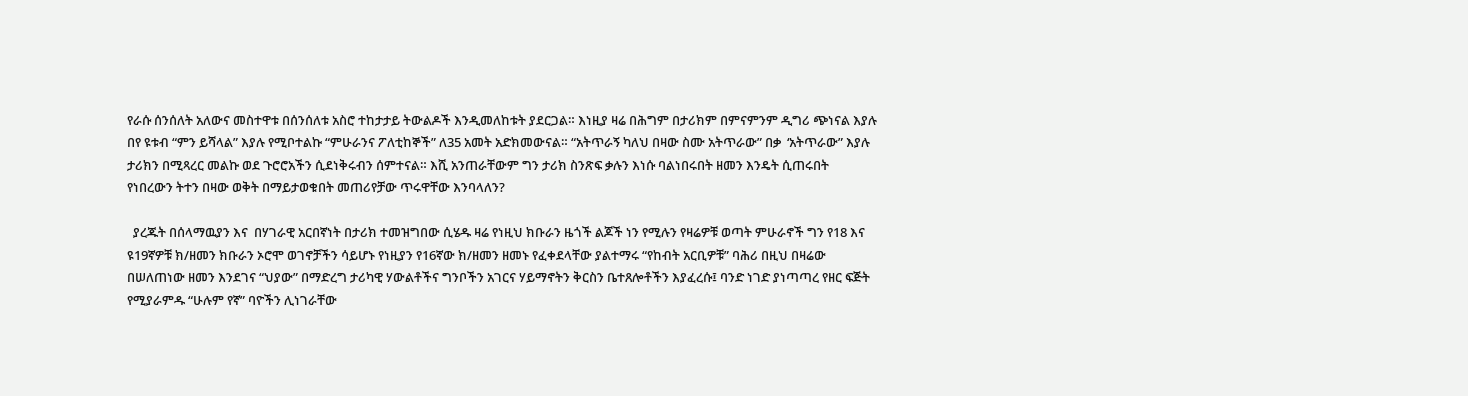የራሱ ሰንሰለት አለውና መስተዋቱ በሰንሰለቱ አስሮ ተከታታይ ትውልዶች እንዲመለከቱት ያደርጋል። እነዚያ ዛሬ በሕግም በታሪክም በምናምንም ዲግሪ ጭነናል እያሉ በየ ዩቱብ “ምን ይሻላል” እያሉ የሚቦተልኩ “ምሁራንና ፖለቲከኞች” ለ35 አመት አድክመውናል። “አትጥራኝ ካለህ በዛው ስሙ አትጥራው” በቃ  ‘አትጥራው” እያሉ ታሪክን በሚጻረር መልኩ ወደ ጉሮሮአችን ሲደነቅሩብን ሰምተናል። እሺ አንጠራቸውም ግን ታሪክ ስንጽፍ ቃሉን እነሱ ባልነበሩበት ዘመን እንዴት ሲጠሩበት የነበረውን ትተን በዛው ወቅት በማይታወቁበት መጠሪየቻው ጥሩዋቸው እንባላለን?

  ያረጁት በሰላማዉያን እና  በሃገራዊ አርበኛነት በታሪክ ተመዝግበው ሲሄዱ ዛሬ የነዚህ ክቡራን ዜጎች ልጆች ነን የሚሉን የዛሬዎቹ ወጣት ምሁራኖች ግን የ18 እና ዩ19ኛዎቹ ክ/ዘመን ክቡራን ኦሮሞ ወገኖቻችን ሳይሆኑ የነዚያን የ16ኛው ክ/ዘመን ዘመኑ የፈቀደላቸው ያልተማሩ “የከብት አርቢዎቹ” ባሕሪ በዚህ በዛሬው በሠለጠነው ዘመን እንደገና “ህያው” በማድረግ ታሪካዊ ሃውልቶችና ግንቦችን አገርና ሃይማኖትን ቅርስን ቤተጸሎቶችን እያፈረሱ፤ ባንድ ነገድ ያነጣጣረ የዘር ፍጅት የሚያራምዱ “ሁሉም የኛ” ባዮችን ሊነገራቸው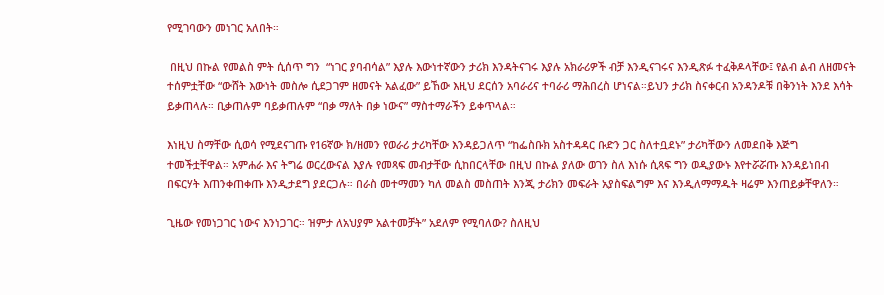የሚገባውን መነገር አለበት።

 በዚህ በኩል የመልስ ምት ሲሰጥ ግን  “ነገር ያባብሳል” እያሉ እውነተኛውን ታሪክ እንዳትናገሩ እያሉ አክራሪዎች ብቻ እንዲናገሩና እንዲጽፉ ተፈቅዶላቸው፤ የልብ ልብ ለዘመናት ተሰምቷቸው “ውሸት እውነት መስሎ ሲደጋገም ዘመናት አልፈው” ይኸው እዚህ ደርሰን አባራሪና ተባራሪ ማሕበረስ ሆነናል።ይህን ታሪክ ስናቀርብ አንዳንዶቹ በቅንነት እንደ እሳት ይቃጠላሉ። ቢቃጠሉም ባይቃጠሉም “በቃ ማለት በቃ ነውና” ማስተማራችን ይቀጥላል።

እነዚህ ስማቸው ሲወሳ የሚደናገጡ የ16ኛው ክ/ዘመን የወራሪ ታሪካቸው እንዳይጋለጥ “ከፌስቡክ አስተዳዳር ቡድን ጋር ስለተቧደኑ” ታሪካቸውን ለመደበቅ እጅግ ተመችቷቸዋል። አምሐራ እና ትግሬ ወርረውናል እያሉ የመጻፍ መብታቸው ሲከበርላቸው በዚህ በኩል ያለው ወገን ስለ እነሱ ሲጻፍ ግን ወዲያውኑ እየተሯሯጡ እንዳይነበብ በፍርሃት እጠንቀጠቀጡ እንዲታደግ ያደርጋሉ። በራስ መተማመን ካለ መልስ መስጠት እንጂ ታሪክን መፍራት አያስፍልግም እና እንዲለማማዱት ዛሬም እንጠይቃቸዋለን።

ጊዜው የመነጋገር ነውና እንነጋገር። ዝምታ ለአህያም አልተመቻት” አደለም የሚባለው? ስለዚህ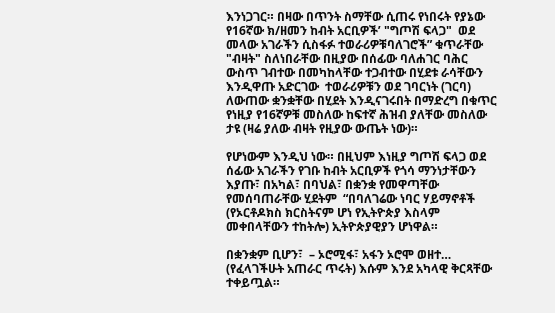እንነጋገር። በዛው በጥንት ስማቸው ሲጠሩ የነበሩት የያኔው የ16ኛው ክ/ዘመን ከብት አርቢዎች’ "ግጦሽ ፍላጋ"  ወደ መላው አገራችን ሲስፋፉ ተወራሪዎቹባለገሮች” ቁጥራቸው "ብዛት" ስለነበራቸው በዚያው በሰፊው ባለሐገር ባሕር ውስጥ ገብተው በመካከላቸው ተጋብተው በሂደቱ ራሳቸውን እንዲዋጡ አድርገው  ተወራሪዎቹን ወደ ገባርነት (ገርባ) ለውጠው ቋንቋቸው በሂደት እንዲናገሩበት በማድረግ በቁጥር የነዚያ የ16ኛዎቹ መስለው ከፍተኛ ሕዝብ ያለቸው መስለው ታዩ (ዛሬ ያለው ብዛት የዚያው ውጤት ነው)።

የሆነውም እንዲህ ነው። በዚህም እነዚያ ግጦሽ ፍላጋ ወደ ሰፊው አገራችን የገቡ ከብት አርቢዎች የጎሳ ማንነታቸውን እያጡ፣ በአካል፣ በባህል፣ በቋንቋ የመዋጣቸው የመሰባጠራቸው ሂደትም  “በባለገሬው ነባር ሃይማኖቶች (የኦርቶዶክስ ክርስትናም ሆነ የኢትዮጵያ እስላም መቀበላቸውን ተከትሎ) ኢትዮጵያዊያን ሆነዋል።

በቋንቋም ቢሆን፣  – ኦሮሚፋ፣ አፋን ኦሮሞ ወዘተ… (የፈላገችሁት አጠራር ጥሩት) እሱም እንደ አካላዊ ቅርጻቸው ተቀይጧል።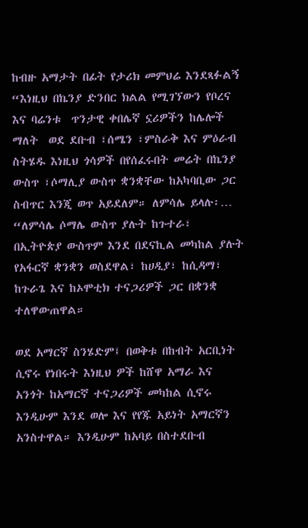ከብዙ አማታት በፊት የታሪክ መምህሬ እንደጻፉልኝ  “እነዚህ በኬንያ ድንበር ክልል የሚገኘውን የቦረና እና ባሬንቱ  ጥንታዊ ቀበሌኛ ኗሪዎችን ከሌሎች ማለት  ወደ ደቡብ ፣ሰሜን ፣ምስራቅ እና ምዕራብ ስትሄዱ እነዚህ ጎሳዎች በየሰፈሩበት መሬት በኬንያ ውስጥ ፣ሶማሊያ ውስጥ ቋንቋቸው ከአካባቢው ጋር ስብጥር እንጂ ወጥ አይደለም። ለምሳሌ ይላሉ፡… “ለምሳሌ ሶማሌ ውስጥ ያሉት ከጉተራ፣ በኢትዮጵያ ውስጥም እንደ በደናኪል መካከል ያሉት የአፋርኛ ቋንቋን ወስደዋል፣ ከሀዲያ፣ ከሲዳማ፣ ከጉራጌ እና ከኦሞቲክ ተናጋሪዎች ጋር በቋንቋ ተለዋውጠዋል።

ወደ አማርኛ ስንሄድም፤ በወቅቱ በከብት አርቢነት ሲኖሩ የነበሩት እነዚህ ዎች ከሸዋ አማራ እና አንጎት ከአማርኛ ተናጋሪዎች መካከል ሲኖሩ እንዲሁም እንደ ወሎ እና የየጁ አይነት አማርኛን አንስተዋል። እንዲሁም ከአባይ በስተደቡብ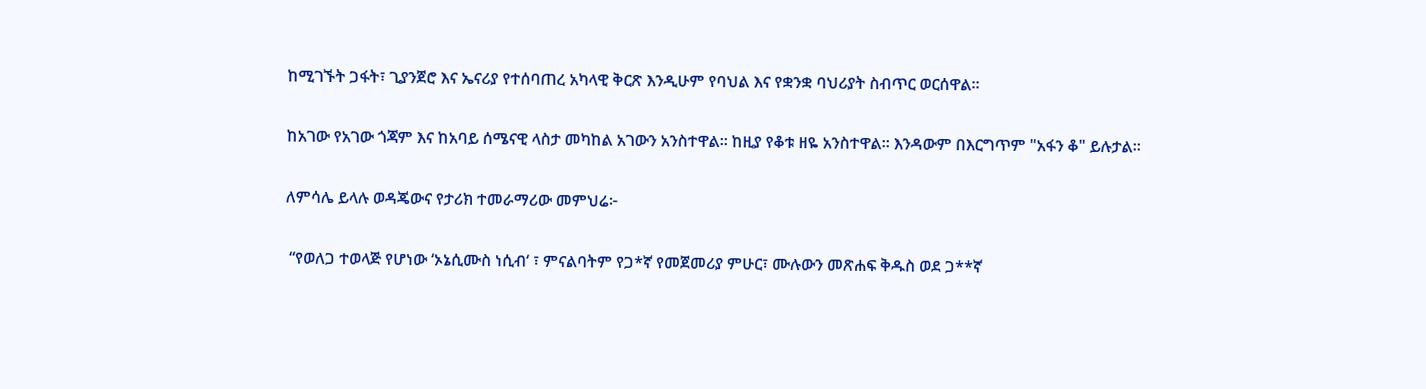ከሚገኙት ጋፋት፣ ጊያንጀሮ እና ኤናሪያ የተሰባጠረ አካላዊ ቅርጽ እንዲሁም የባህል እና የቋንቋ ባህሪያት ስብጥር ወርሰዋል።

ከአገው የአገው ጎጃም እና ከአባይ ሰሜናዊ ላስታ መካከል አገውን አንስተዋል። ከዚያ የቆቱ ዘዬ አንስተዋል። እንዳውም በእርግጥም "አፋን ቆ" ይሉታል።

ለምሳሌ ይላሉ ወዳጄውና የታሪክ ተመራማሪው መምህሬ፦

 “የወለጋ ተወላጅ የሆነው ‘ኦኔሲሙስ ነሲብ‘ ፣ ምናልባትም የጋ*ኛ የመጀመሪያ ምሁር፣ ሙሉውን መጽሐፍ ቅዱስ ወደ ጋ**ኛ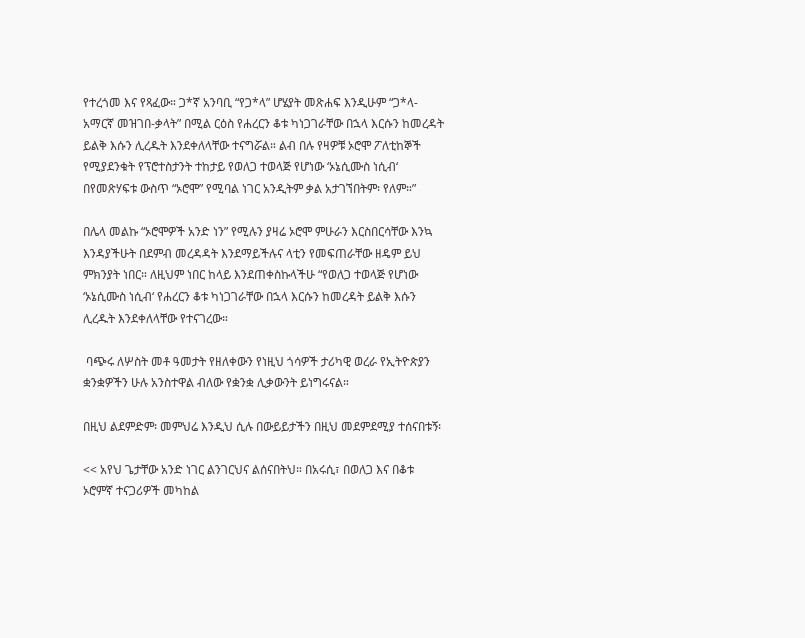የተረጎመ እና የጻፈው። ጋ*ኛ አንባቢ “የጋ*ላ” ሆሄያት መጽሐፍ እንዲሁም “ጋ*ላ-አማርኛ መዝገበ-ቃላት” በሚል ርዕስ የሐረርን ቆቱ ካነጋገራቸው በኋላ እርሱን ከመረዳት ይልቅ እሱን ሊረዱት እንደቀለላቸው ተናግሯል። ልብ በሉ የዛዎቹ ኦሮሞ ፖለቲከኞች የሚያደንቁት የፕሮተስታንት ተከታይ የወለጋ ተወላጅ የሆነው ‘ኦኔሲሙስ ነሲብ‘  በየመጽሃፍቱ ውስጥ “ኦሮሞ” የሚባል ነገር አንዲትም ቃል አታገኘበትም፡ የለም።”

በሌላ መልኩ “ኦሮሞዎች አንድ ነን” የሚሉን ያዛሬ ኦሮሞ ምሁራን እርስበርሳቸው እንኳ እንዳያችሁት በደምብ መረዳዳት እንደማይችሉና ላቲን የመፍጠራቸው ዘዴም ይህ ምክንያት ነበር። ለዚህም ነበር ከላይ እንደጠቀስኩላችሁ “የወለጋ ተወላጅ የሆነው ‘ኦኔሲሙስ ነሲብ‘ የሐረርን ቆቱ ካነጋገራቸው በኋላ እርሱን ከመረዳት ይልቅ እሱን ሊረዱት እንደቀለላቸው የተናገረው።

 ባጭሩ ለሦስት መቶ ዓመታት የዘለቀውን የነዚህ ጎሳዎች ታሪካዊ ወረራ የኢትዮጵያን ቋንቋዎችን ሁሉ አንስተዋል ብለው የቋንቋ ሊቃውንት ይነግሩናል።

በዚህ ልደምድም፡ መምህሬ እንዲህ ሲሉ በውይይታችን በዚህ መደምደሚያ ተሰናበቱኝ፡

<< አየህ ጌታቸው አንድ ነገር ልንገርህና ልሰናበትህ። በአሩሲ፣ በወለጋ እና በቆቱ ኦሮምኛ ተናጋሪዎች መካከል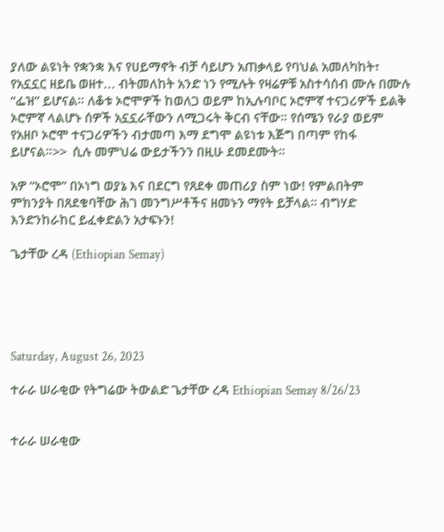ያለው ልዩነት የቋንቋ እና የሀይማኖት ብቻ ሳይሆን አጠቃላይ የባህል አመለካከት፣ የአኗኗር ዘይቤ ወዘተ... ብትመለከት አንድ ነን የሚሉት የዛሬዎቹ አስተሳሰብ ሙሉ በሙሉ “ፌዝ” ይሆናል። ለቆቱ ኦሮሞዎች ከወለጋ ወይም ከኢሉባቦር ኦሮምኛ ተናጋሪዎች ይልቅ ኦሮምኛ ላልሆኑ ሰዎች አኗኗራቸውን ለሚጋሩት ቅርብ ናቸው። የሰሜን የራያ ወይም የአዘቦ ኦሮሞ ተናጋሪዎችን ብታመጣ እማ ደግሞ ልዩነቱ እጅግ በጣም የከፋ ይሆናል።>>  ሲሉ መምህሬ ውይታችንን በዚሁ ደመደሙት።

አዎ “ኦሮሞ” በኦነግ ወያኔ እና በደርግ የጸደቀ መጠሪያ ስም ነው! የምልበትም  ምክንያት በጸደቁባቸው ሕገ መንግሥቶችና ዘመኑን ማየት ይቻላል። ብግሃድ እንድንከራከር ይፈቀድልን አታፍኑን!

ጌታቸው ረዳ (Ethiopian Semay)





Saturday, August 26, 2023

ተራራ ሠራቂው የትግሬው ትውልድ ጌታቸው ረዳ Ethiopian Semay 8/26/23


ተራራ ሠራቂው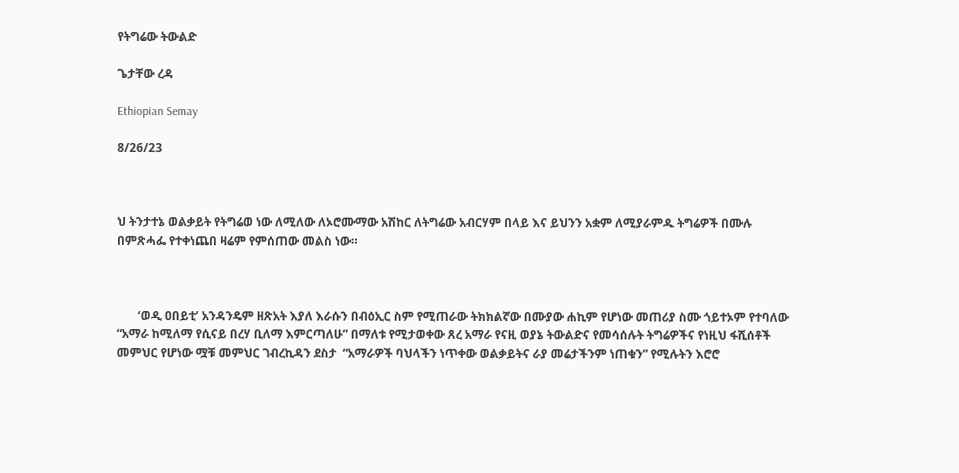የትግሬው ትውልድ

ጌታቸው ረዳ

Ethiopian Semay

8/26/23



ህ ትንታተኔ ወልቃይት የትግሬወ ነው ለሚለው ለኦሮሙማው አሽከር ለትግሬው አብርሃም በላይ እና ይህንን አቋም ለሚያራምዱ ትግሬዎች በሙሉ በምጽሓፌ የተቀነጨበ ዛሬም የምሰጠው መልስ ነው።



       ‘ወዲ ዐበይቲ’ አንዳንዴም ዘጽአት እያለ እራሱን በብዕኢር ስም የሚጠራው ትክክልኛው በሙያው ሐኪም የሆነው መጠሪያ ስሙ ጎይተኦም የተባለው “አማራ ከሚለማ የሲናይ በረሃ ቢለማ እምርጣለሁ” በማለቱ የሚታወቀው ጸረ አማራ የናዚ ወያኔ ትውልድና የመሳሰሉት ትግሬዎችና የነዚህ ፋሺሰቶች መምህር የሆነው ሟቹ መምህር ገብረኪዳን ደስታ  “አማራዎች ባህላችን ነጥቀው ወልቃይትና ራያ መሬታችንም ነጠቁን” የሚሉትን እሮሮ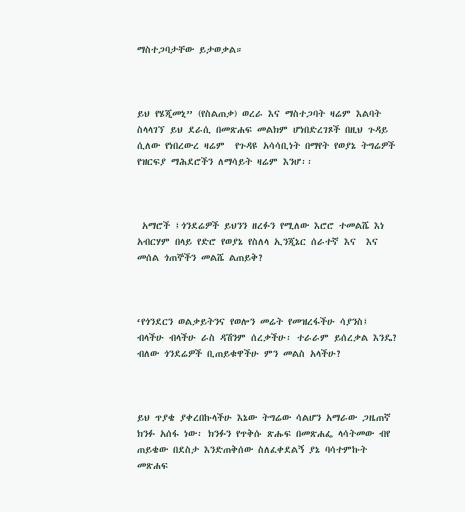ማስተጋባታቸው ይታወቃል።



ይህ የሄጂመኒ” (የስልጠቃ) ወረራ እና ማስተጋባት ዛሬም እልባት ስላላገኘ ይህ ደራሲ በመጽሐፍ መልክም ሆነበድረገጾች በዚህ ጉዳይ ሲለው የነበረውረ ዛሬም  የጉዳዩ አሳሳቢነት በማየት የወያኔ ትግሬዎች የዝርፍያ ማሕደሮችን ለማሳይት ዛሬም እንሆ፡፡



 አማሮች ፤ጎንደሬዎች ይህንን ዘረፉን የሚለው እሮሮ ተመልሼ እነ አብርሃም በላይ የድሮ የወያኔ የስለላ ኢንጂኔር ሰራተኛ እና  እና መሰል ጎጠኞችን መልሼ ልጠይቅ?



‘የጎንደርን ወልቃይትንና የወሎን መሬት የመዝረፋችሁ ሳያንስ፤ ብላችሁ ብላችሁ ራስ ዳሽንም ሰረቃችሁ፡ ተራራም ይሰረቃል እንዴ? ብለው ጎንደሬዎች ቢጠይቁዋችሁ ምን መልስ አላችሁ?



ይህ ጥያቄ ያቀረበኩላችሁ እኔው ትግሬው ሳልሆን አማራው ጋዜጠኛ ክንፉ አሰፋ ነው፡ ክንፉን የጥቅሱ ጽሑፍ በመጽሐፌ ላሳትመው ብየ ጠይቄው በደስታ እንድጠቅሰው ስለፈቀደልኝ ያኔ ባሳተምኩት መጽሐፍ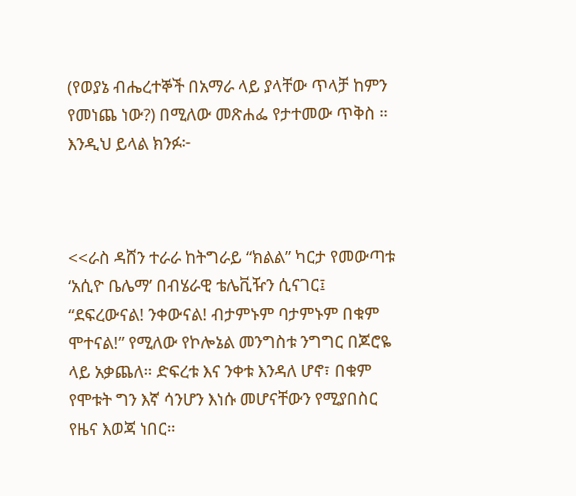(የወያኔ ብሔረተኞች በአማራ ላይ ያላቸው ጥላቻ ከምን የመነጨ ነው?) በሚለው መጽሐፌ የታተመው ጥቅስ ። እንዲህ ይላል ክንፉ፦



<<ራስ ዳሸን ተራራ ከትግራይ “ክልል” ካርታ የመውጣቱ ‘አሲዮ ቤሌማ’ በብሄራዊ ቴሌቪዥን ሲናገር፤ “ደፍረውናል! ንቀውናል! ብታምኑም ባታምኑም በቁም ሞተናል!” የሚለው የኮሎኔል መንግስቱ ንግግር በጆሮዬ ላይ አቃጨለ። ድፍረቱ እና ንቀቱ እንዳለ ሆኖ፣ በቁም የሞቱት ግን እኛ ሳንሆን እነሱ መሆናቸውን የሚያበስር የዜና እወጃ ነበር።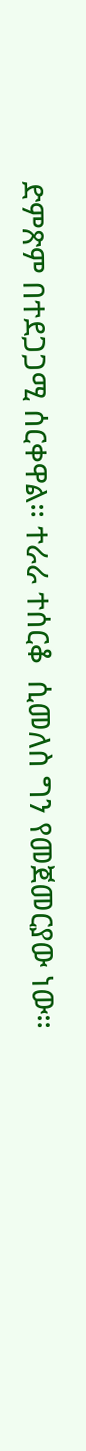ድምጽም በተደጋጋሚ ሰርቀዋል። ተራራ ተሰርቆ  ሲመለስ ግን የመጀመርያው ነው።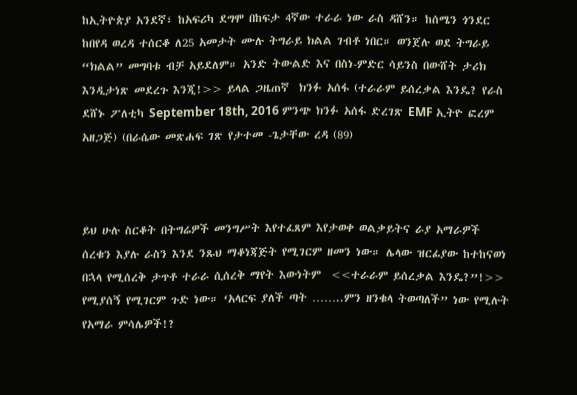ከኢትዮጵያ አንደኛ፣ ከአፍሪካ ደግሞ በከፍታ 4ኛው ተራራ ነው ራስ ዳሸን። ከሰሜን ጎንደር ከበየዳ ወረዳ ተሰርቆ ለ25 አመታት ሙሉ ትግራይ ክልል ገብቶ ነበር። ወንጀሉ ወደ ትግራይ “ክልል” መግባቱ ብቻ አይደለም። አንድ ትውልድ እና በስነ-ምድር ሳይንስ በውሸት ታሪክ እንዲታነጽ መደረጉ እንጂ!>> ይላል ጋዜጠኛ  ክንፉ አሰፋ (ተራራም ይሰረቃል እንዴ? የራስ ደሸኑ ፖለቲካ September 18th, 2016 ምንጭ ክንፉ አሰፋ ድረገጽ EMF ኢትዮ ፎረም አዘጋጅ) (በራሴው መጽሐፍ ገጽ የታተመ -ጌታቸው ረዳ (89)



ይህ ሁሉ ስርቆት በትግሬዎች መንግሥት እየተፈጸም እየታወቀ ወልቃይትና ራያ አማራዎች ሰረቁን እያሉ ራስን እንደ ንጹህ ማቆነጃጅት የሚገርም ዘመን ነው። ሌላው ዝርፊያው ከተከናወነ በኋላ የሚሰረቅ ታጥቶ ተራራ ሲሰረቅ ማየት እውነትም  <<ተራራም ይሰረቃል እንዴ?”!>> የሚያሰኝ የሚገርም ጉድ ነው። ‘አላርፍ ያለች ጣት ……..ምን ዘንቁላ ትወጣለች” ነው የሚሉት የአማራ ምሳሌዎች!?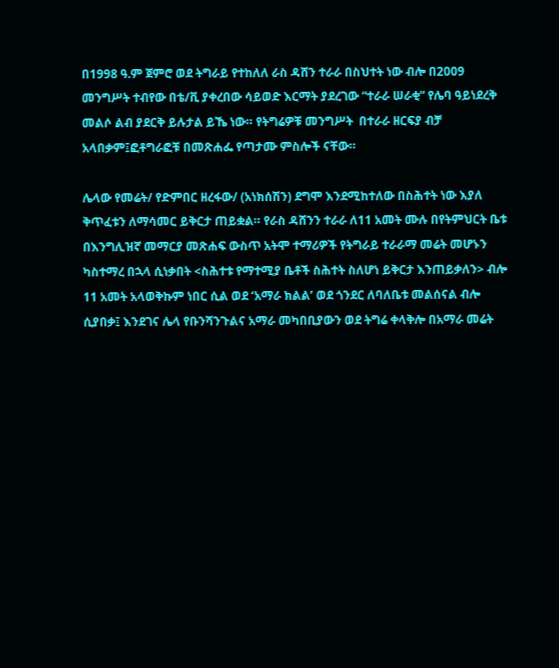በ1998 ዓ.ም ጀምሮ ወደ ትግራይ የተከለለ ራስ ዳሸን ተራራ በስህተት ነው ብሎ በ2009 መንግሥት ተብየው በቴ/ቪ ያቀረበው ሳይወድ እርማት ያደረገው “ተራራ ሠራቂ” የሌባ ዓይነደረቅ መልሶ ልብ ያደርቅ ይሉታል ይኼ ነው። የትግሬዎቹ መንግሥት  በተራራ ዘርፍያ ብቻ አላበቃም፤ፎቶግራፎቹ በመጽሐፌ የጣታሙ ምስሎች ናቸው።

ሌላው የመሬት/ የድምበር ዘረፋው/ (አነክሰሽን) ደግሞ እንደሚከተለው በስሕተት ነው እያለ ቅጥፈቱን ለማሳመር ይቅርታ ጠይቋል። የራስ ዳሸንን ተራራ ለ11 አመት ሙሉ በየትምህርት ቤቱ በእንግሊዝኛ መማርያ መጽሐፍ ውስጥ አትሞ ተማሪዎች የትግራይ ተራራማ መሬት መሆኑን ካስተማረ በኋላ ሲነቃበት <ስሕተቱ የማተሚያ ቤቶች ስሕተት ስለሆነ ይቅርታ እንጠይቃለን> ብሎ 11 አመት አላወቅኩም ነበር ሲል ወደ ‘አማራ ክልል’ ወደ ጎንደር ለባለቤቱ መልሰናል ብሎ ሲያበቃ፤ እንደገና ሌላ የቡንሻንጉልና አማራ መካበቢያውን ወደ ትግሬ ቀላቅሎ በአማራ መሬት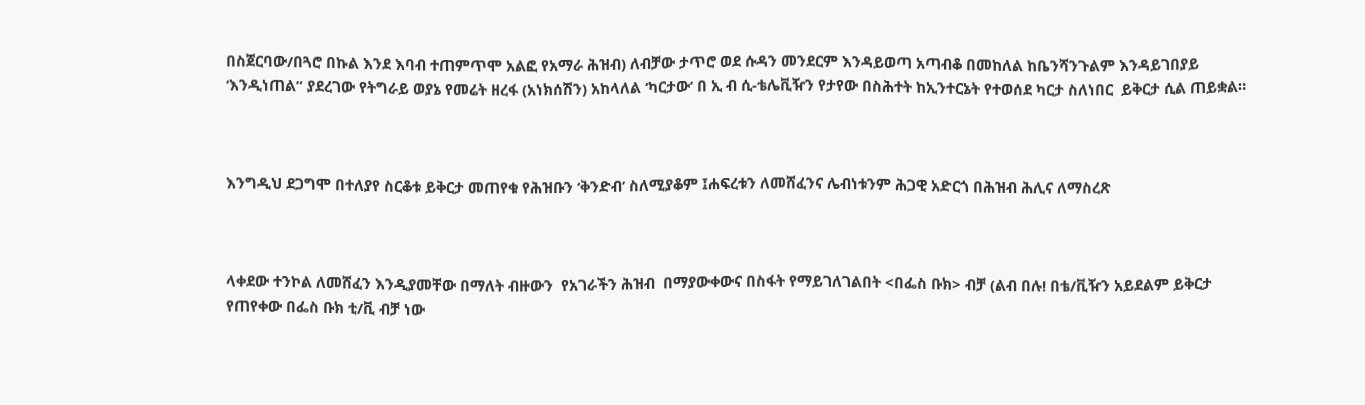በስጀርባው/በጓሮ በኩል እንደ እባብ ተጠምጥሞ አልፎ የአማራ ሕዝብ) ለብቻው ታጥሮ ወደ ሱዳን መንደርም እንዳይወጣ አጣብቆ በመከለል ከቤንሻንጉልም እንዳይገበያይ ‘እንዲነጠል” ያደረገው የትግራይ ወያኔ የመሬት ዘረፋ (አነክሰሽን) አከላለል ‘ካርታው’ በ ኢ ብ ሲ-ቴሌቪዥን የታየው በስሕተት ከኢንተርኔት የተወሰደ ካርታ ስለነበር  ይቅርታ ሲል ጠይቋል።



እንግዲህ ደጋግሞ በተለያየ ስርቆቱ ይቅርታ መጠየቁ የሕዝቡን ‘ቅንድብ’ ስለሚያቆም ፤ሐፍረቱን ለመሸፈንና ሌብነቱንም ሕጋዊ አድርጎ በሕዝብ ሕሊና ለማስረጽ



ላቀደው ተንኮል ለመሸፈን እንዲያመቸው በማለት ብዙውን  የአገራችን ሕዝብ  በማያውቀውና በስፋት የማይገለገልበት <በፌስ ቡክ> ብቻ (ልብ በሉ! በቴ/ቪዥን አይደልም ይቅርታ የጠየቀው በፌስ ቡክ ቲ/ቪ ብቻ ነው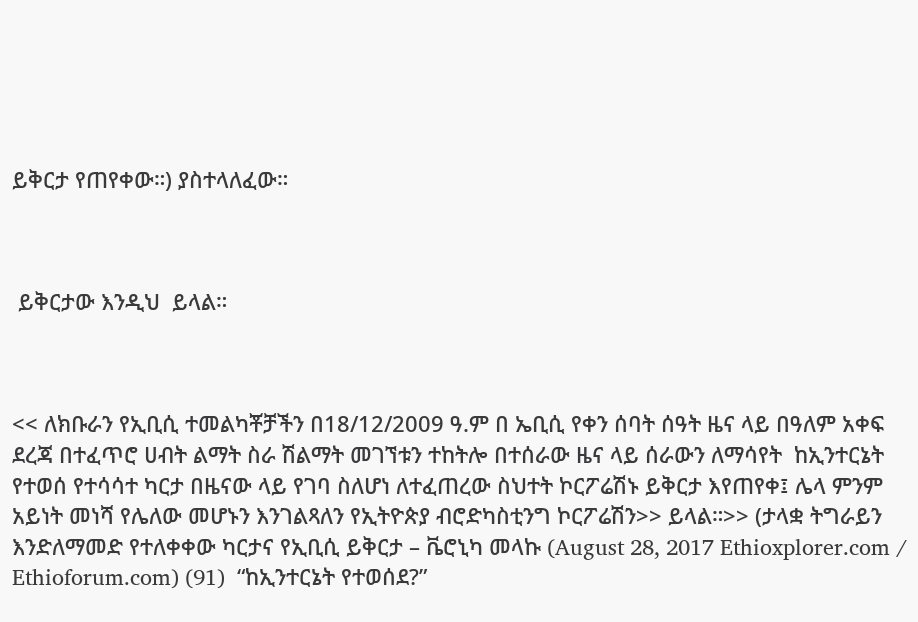ይቅርታ የጠየቀው።) ያስተላለፈው።



 ይቅርታው እንዲህ  ይላል።



<< ለክቡራን የኢቢሲ ተመልካቾቻችን በ18/12/2009 ዓ.ም በ ኤቢሲ የቀን ሰባት ሰዓት ዜና ላይ በዓለም አቀፍ ደረጃ በተፈጥሮ ሀብት ልማት ስራ ሽልማት መገኘቱን ተከትሎ በተሰራው ዜና ላይ ሰራውን ለማሳየት  ከኢንተርኔት የተወሰ የተሳሳተ ካርታ በዜናው ላይ የገባ ስለሆነ ለተፈጠረው ስህተት ኮርፖሬሽኑ ይቅርታ እየጠየቀ፤ ሌላ ምንም አይነት መነሻ የሌለው መሆኑን እንገልጻለን የኢትዮጵያ ብሮድካስቲንግ ኮርፖሬሽን>> ይላል።>> (ታላቋ ትግራይን እንድለማመድ የተለቀቀው ካርታና የኢቢሲ ይቅርታ – ቬሮኒካ መላኩ (August 28, 2017 Ethioxplorer.com / Ethioforum.com) (91)  “ከኢንተርኔት የተወሰደ?”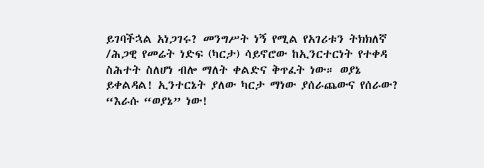ይገባችኋል አነጋገሩ? መንግሥት ነኝ የሚል የአገሪቱን ትክክለኛ /ሕጋዊ የመሬት ነድፍ (ካርታ) ሳይኖሮው ከኢንርተርነት የተቀዳ ስሕተት ስለሆነ ብሎ ማለት ቀልድና ቅጥፈት ነው። ወያኔ ይቀልዳል! ኢንተርኔት ያለው ካርታ ማነው ያሰራጨውና የሰራው? “እራሱ “ወያኔ” ነው!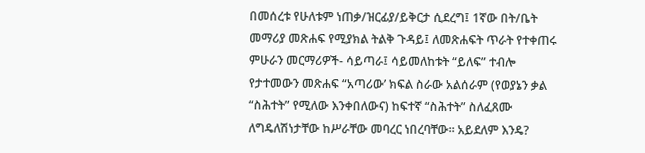በመሰረቱ የሁለቱም ነጠቃ/ዝርፊያ/ይቅርታ ሲደረግ፤ 1ኛው በት/ቤት መማሪያ መጽሐፍ የሚያክል ትልቅ ጉዳይ፤ ለመጽሐፍት ጥራት የተቀጠሩ ምሁራን መርማሪዎች- ሳይጣራ፤ ሳይመለከቱት “ይለፍ” ተብሎ የታተመውን መጽሐፍ “አጣሪው’ ክፍል ስራው አልሰራም (የወያኔን ቃል “ስሕተት” የሚለው እንቀበለውና) ከፍተኛ “ስሕተት” ስለፈጸሙ ለግዴለሽነታቸው ከሥራቸው መባረር ነበረባቸው። አይደለም እንዴ?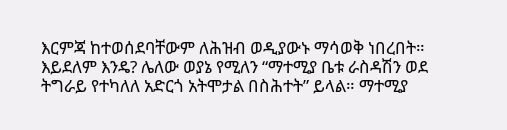እርምጃ ከተወሰደባቸውም ለሕዝብ ወዲያውኑ ማሳወቅ ነበረበት። እይደለም እንዴ? ሌለው ወያኔ የሚለን “ማተሚያ ቤቱ ራስዳሽን ወደ ትግራይ የተካለለ አድርጎ አትሞታል በስሕተት” ይላል። ማተሚያ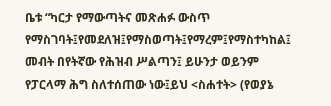ቤቱ “ካርታ የማውጣትና መጽሐፉ ውስጥ የማስገባት፤የመደለዝ፤የማስወጣት፤የማረም፤የማስተካከል፤ መብት በየትኛው የሕዝብ ሥልጣን፤ ይሁንታ ወይንም  የፓርላማ ሕግ ስለተሰጠው ነው፤ይህ <ስሐተት> (የወያኔ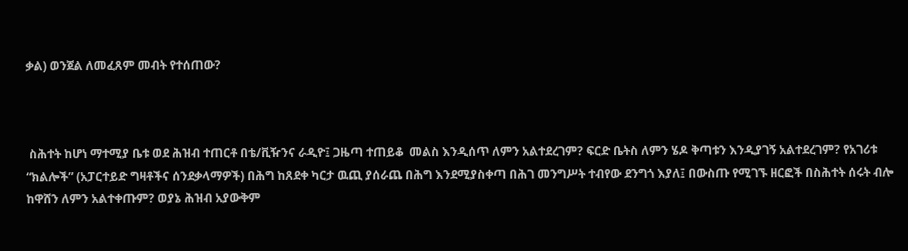ቃል) ወንጀል ለመፈጸም መብት የተሰጠው?



 ስሕተት ከሆነ ማተሚያ ቤቱ ወደ ሕዝብ ተጠርቶ በቴ/ቪዥንና ራዲዮ፤ ጋዜጣ ተጠይቆ  መልስ እንዲሰጥ ለምን አልተደረገም? ፍርድ ቤትስ ለምን ሄዶ ቅጣቱን እንዲያገኝ አልተደረገም? የአገሪቱ “ክልሎች” (አፓርተይድ ግዛቶችና ሰንደቃላማዎች) በሕግ ከጸደቀ ካርታ ዉጪ ያሰራጨ በሕግ እንደሚያስቀጣ በሕገ መንግሥት ተብየው ደንግጎ እያለ፤ በውስጡ የሚገኙ ዘርፎች በስሕተት ሰሩት ብሎ ከዋሸን ለምን አልተቀጡም? ወያኔ ሕዝብ አያውቅም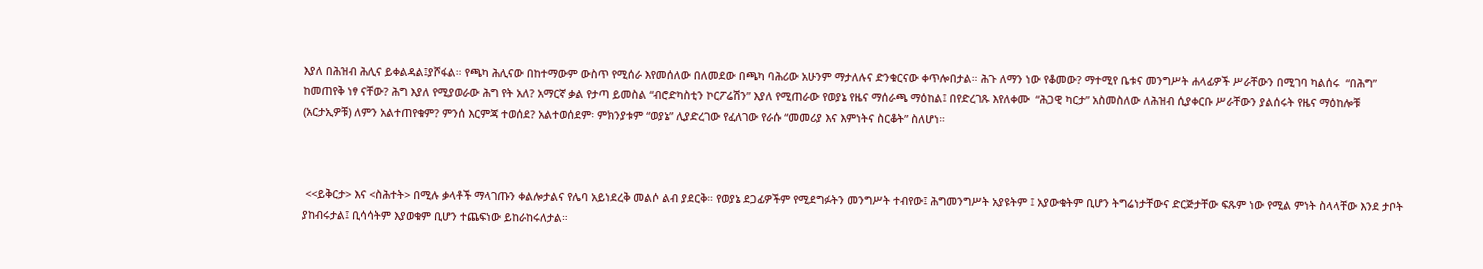እያለ በሕዝብ ሕሊና ይቀልዳል፤ያሾፋል። የጫካ ሕሊናው በከተማውም ውስጥ የሚሰራ እየመሰለው በለመደው በጫካ ባሕሪው አሁንም ማታለሉና ድንቁርናው ቀጥሎበታል። ሕጉ ለማን ነው የቆመው? ማተሚየ ቤቱና መንግሥት ሐላፊዎች ሥራቸውን በሚገባ ካልሰሩ  “በሕግ” ከመጠየቅ ነፃ ናቸው? ሕግ እያለ የሚያወራው ሕግ የት አለ? አማርኛ ቃል የታጣ ይመስል “ብሮድካስቲን ኮርፖሬሽን” እያለ የሚጠራው የወያኔ የዜና ማሰራጫ ማዕከል፤ በየድረገጹ እየለቀሙ  “ሕጋዊ ካርታ” አስመስለው ለሕዝብ ሲያቀርቡ ሥራቸውን ያልሰሩት የዜና ማዕከሎቹ (አርታኢዎቹ) ለምን አልተጠየቁም? ምንሰ እርምጃ ተወሰደ? አልተወሰደም፡ ምክንያቱም “ወያኔ” ሊያድረገው የፈለገው የራሱ “መመሪያ እና እምነትና ስርቆት” ስለሆነ።



 <<ይቅርታ> እና <ስሕተት> በሚሉ ቃላቶች ማላገጡን ቀልሎታልና የሌባ አይነደረቅ መልሶ ልብ ያደርቅ። የወያኔ ደጋፊዎችም የሚደግፉትን መንግሥት ተብየው፤ ሕግመንግሥት አያዩትም ፤ አያውቁትም ቢሆን ትግሬነታቸውና ድርጅታቸው ፍጹም ነው የሚል ምነት ስላላቸው እንደ ታቦት ያከብሩታል፤ ቢሳሳትም እያወቁም ቢሆን ተጨፍነው ይከራከሩለታል።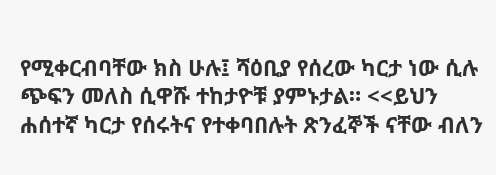የሚቀርብባቸው ክስ ሁሉ፤ ሻዕቢያ የሰረው ካርታ ነው ሲሉ ጭፍን መለስ ሲዋሹ ተከታዮቹ ያምኑታል። <<ይህን ሐሰተኛ ካርታ የሰሩትና የተቀባበሉት ጽንፈኞች ናቸው ብለን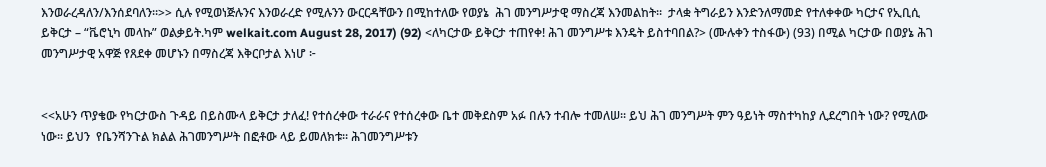እንወራረዳለን/እንሰደባለን።>> ሲሉ የሚወነጅሉንና እንወራረድ የሚሉንን ውርርዳቸውን በሚከተለው የወያኔ  ሕገ መንግሥታዊ ማስረጃ እንመልከት።  ታላቋ ትግራይን እንድንለማመድ የተለቀቀው ካርታና የኢቢሲ ይቅርታ – “ቬሮኒካ መላኩ” ወልቃይት.ካም welkait.com August 28, 2017) (92) <ለካርታው ይቅርታ ተጠየቀ! ሕገ መንግሥቱ እንዴት ይስተባበል?> (ሙሉቀን ተስፋው) (93) በሚል ካርታው በወያኔ ሕገ መንግሥታዊ አዋጅ የጸደቀ መሆኑን በማስረጃ እቅርቦታል እነሆ ፦


<<አሁን ጥያቄው የካርታውስ ጉዳይ በይስሙላ ይቅርታ ታለፈ! የተሰረቀው ተራራና የተሰረቀው ቤተ መቅደስም አፉ በሉን ተብሎ ተመለሠ፡፡ ይህ ሕገ መንግሥት ምን ዓይነት ማስተካከያ ሊደረግበት ነው? የሚለው ነው፡፡ ይህን  የቤንሻንጉል ክልል ሕገመንግሥት በፎቶው ላይ ይመለክቱ። ሕገመንግሥቱን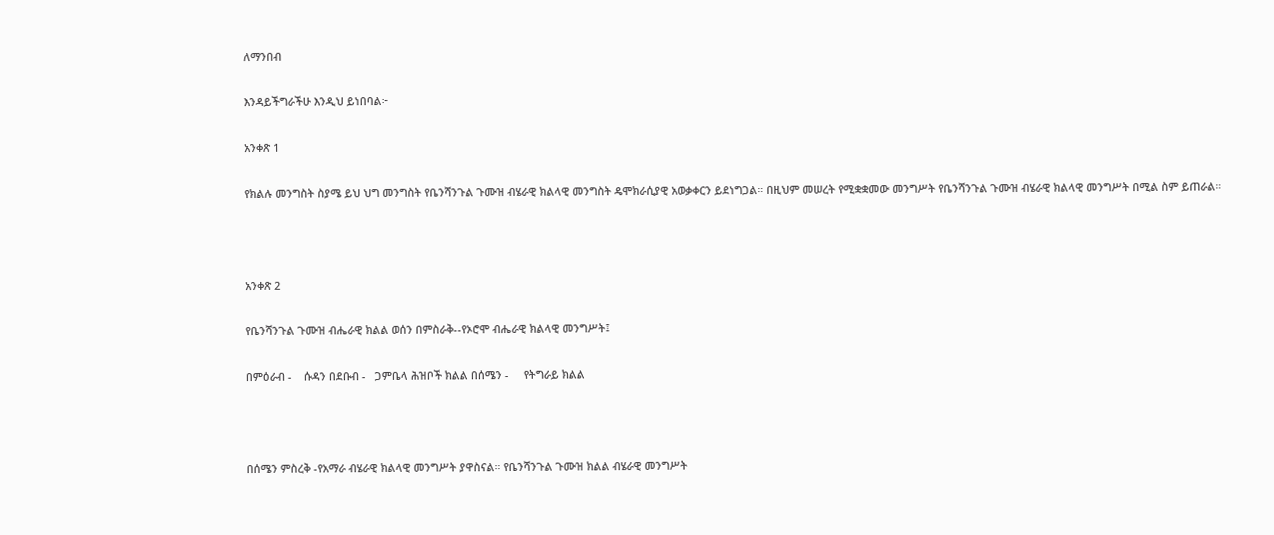ለማንበብ

እንዳይችግራችሁ እንዲህ ይነበባል፦

አንቀጽ 1

የክልሉ መንግስት ስያሜ ይህ ህግ መንግስት የቤንሻንጉል ጉሙዝ ብሄራዊ ክልላዊ መንግስት ዴሞክራሲያዊ አወቃቀርን ይደነግጋል። በዚህም መሠረት የሚቋቋመው መንግሥት የቤንሻንጉል ጉሙዝ ብሄራዊ ክልላዊ መንግሥት በሚል ስም ይጠራል።



አንቀጽ 2

የቤንሻንጉል ጉሙዝ ብሔራዊ ክልል ወሰን በምስራቅ--የኦሮሞ ብሔራዊ ክልላዊ መንግሥት፤

በምዕራብ -    ሱዳን በደቡብ -   ጋምቤላ ሕዝቦች ክልል በሰሜን -     የትግራይ ክልል



በሰሜን ምስረቅ -የአማራ ብሄራዊ ክልላዊ መንግሥት ያዋስናል። የቤንሻንጉል ጉሙዝ ክልል ብሄራዊ መንግሥት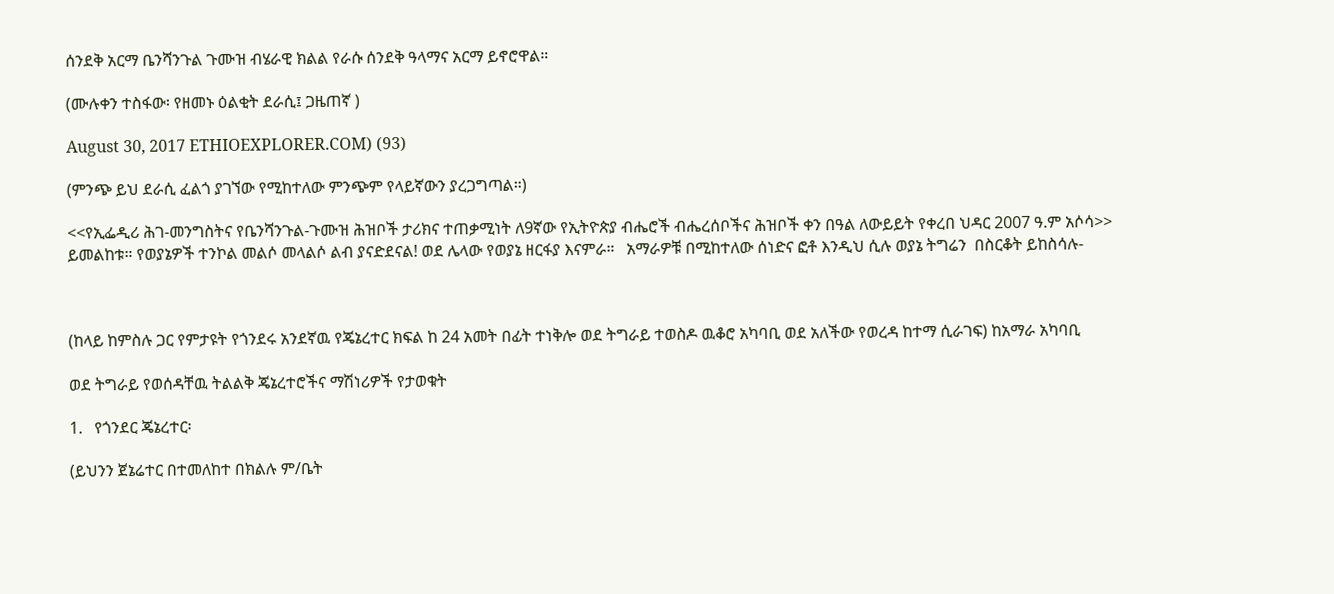ሰንደቅ አርማ ቤንሻንጉል ጉሙዝ ብሄራዊ ክልል የራሱ ሰንደቅ ዓላማና አርማ ይኖሮዋል።

(ሙሉቀን ተስፋው፡ የዘመኑ ዕልቂት ደራሲ፤ ጋዜጠኛ )

August 30, 2017 ETHIOEXPLORER.COM) (93)

(ምንጭ ይህ ደራሲ ፈልጎ ያገኘው የሚከተለው ምንጭም የላይኛውን ያረጋግጣል።)

<<የኢፌዲሪ ሕገ-መንግስትና የቤንሻንጉል-ጉሙዝ ሕዝቦች ታሪክና ተጠቃሚነት ለ9ኛው የኢትዮጵያ ብሔሮች ብሔረሰቦችና ሕዝቦች ቀን በዓል ለውይይት የቀረበ ህዳር 2007 ዓ.ም አሶሳ>> ይመልከቱ። የወያኔዎች ተንኮል መልሶ መላልሶ ልብ ያናድደናል! ወደ ሌላው የወያኔ ዘርፋያ እናምራ።   አማራዎቹ በሚከተለው ሰነድና ፎቶ እንዲህ ሲሉ ወያኔ ትግሬን  በስርቆት ይከስሳሉ-



(ከላይ ከምስሉ ጋር የምታዩት የጎንደሩ አንደኛዉ የጄኔረተር ክፍል ከ 24 አመት በፊት ተነቅሎ ወደ ትግራይ ተወስዶ ዉቆሮ አካባቢ ወደ አለችው የወረዳ ከተማ ሲራገፍ) ከአማራ አካባቢ

ወደ ትግራይ የወሰዳቸዉ ትልልቅ ጄኔረተሮችና ማሽነሪዎች የታወቁት

1.   የጎንደር ጄኔረተር፡

(ይህንን ጀኔሬተር በተመለከተ በክልሉ ም/ቤት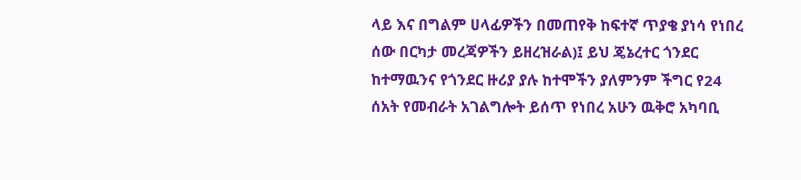ላይ እና በግልም ሀላፊዎችን በመጠየቅ ከፍተኛ ጥያቄ ያነሳ የነበረ ሰው በርካታ መረጃዎችን ይዘረዝራል)፤ ይህ ጄኔረተር ጎንደር ከተማዉንና የጎንደር ዙሪያ ያሉ ከተሞችን ያለምንም ችግር የ24 ሰአት የመብራት አገልግሎት ይሰጥ የነበረ አሁን ዉቅሮ አካባቢ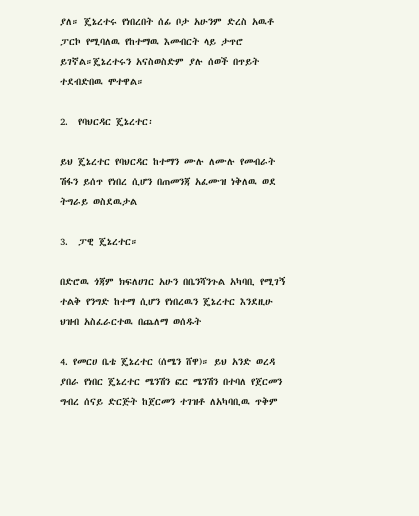ያለ። ጄኔረተሩ የነበረበት ሰፊ ቦታ አሁንም ድረስ አዉቶ ፓርኮ የሚባለዉ የከተማዉ እመብርት ላይ ታጥሮ ይገኛል።ጄኔረተሩን አናስወስድም ያሉ ሰወች በጥይት ተደብድበዉ ሞተዋል።

2.  የባህርዳር ጄኔረተር፡

ይህ ጄኔረተር የባህርዳር ከተማን ሙሉ ለሙሉ የመብራት ሽፋን ይሰጥ የነበረ ሲሆን በጠመንጃ አፈሙዝ ነቅለዉ ወደ ትግራይ ወስደዉታል

3.  ፓዊ ጄኔረተር።

በድሮዉ ጎጃም ክፍለሀገር አሁን በቤንሻንጉል አካባቢ የሚገኝ ተልቅ የንግድ ከተማ ሲሆን የነበረዉን ጄኔረተር እንደዚሁ ህዝብ አስፈራርተዉ በጨለማ ወሰዱት

4. የመርሀ ቤቴ ጄኔረተር (ሰሜን ሸዋ)። ይህ አንድ ወረዳ ያበራ የነበር ጄኔረተር ሜንሽን ፎር ሜንሽን በተባለ የጀርመን ግብረ ሰናይ ድርጅት ከጀርመን ተገዝቶ ለአካባቢዉ ጥቅም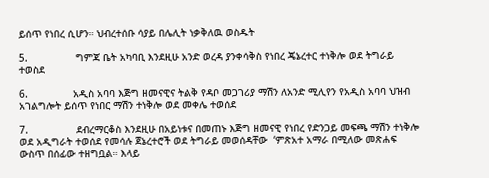ይሰጥ የነበረ ሲሆን። ህብረተሰቡ ሳያይ በሌሊት ነቃቅለዉ ወስዱት

5.                ግምጃ ቤት አካባቢ እንደዚሁ አንድ ወረዳ ያንቀሳቅስ የነበረ ጄኔረተር ተነቅሎ ወደ ትግራይ ተወስደ

6.               አዲስ አባባ እጅግ ዘመናዊና ትልቅ የዳቦ መጋገሪያ ማሽን ለአንድ ሚሊየን የአዲስ አባባ ህዝብ አገልግሎት ይሰጥ የነበር ማሽን ተነቅሎ ወደ መቀሌ ተወሰደ

7.                ደብረማርቆስ እንደዚሁ በአይነቱና በመጠኑ እጅግ ዘመናዊ የነበረ የድንጋይ መፍጫ ማሽን ተነቅሎ ወደ አዲግራት ተወሰደ የመሳሉ ጀኔረተሮች ወደ ትግራይ መወሰዳቸው  ‘ምጽአተ አማራ በሚለው መጽሐፍ ውስጥ በሰፊው ተዘግቧል። እላይ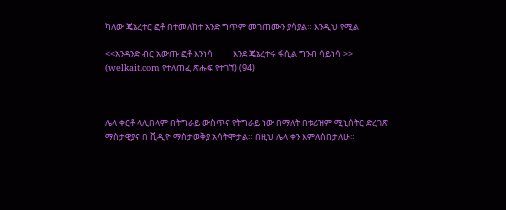ካለው ጄኔረተር ፎቶ በተመለከተ አንድ ግጥም መገጠሙን ያሳያል። እንዲህ የሚል

<<አንዳንድ ብር አውጡ ፎቶ እንነሳ          እንደ ጄኔረተሩ ፋሲል ግንብ ሳይነሳ >>  (welkait.com የተለጠፈ ጽሑፍ የተገኘ) (94)



ሌላ ቀርቶ ላሊበላም በትግራይ ውስጥና የትግራይ ነው በማለት በቱሪዝም ሚኒሰትር ድረገጽ ማስታዊያና በ ቪዲዮ ማስታወቅያ አሳትሞታል። በዚህ ሌላ ቀን እምለስበታለሁ።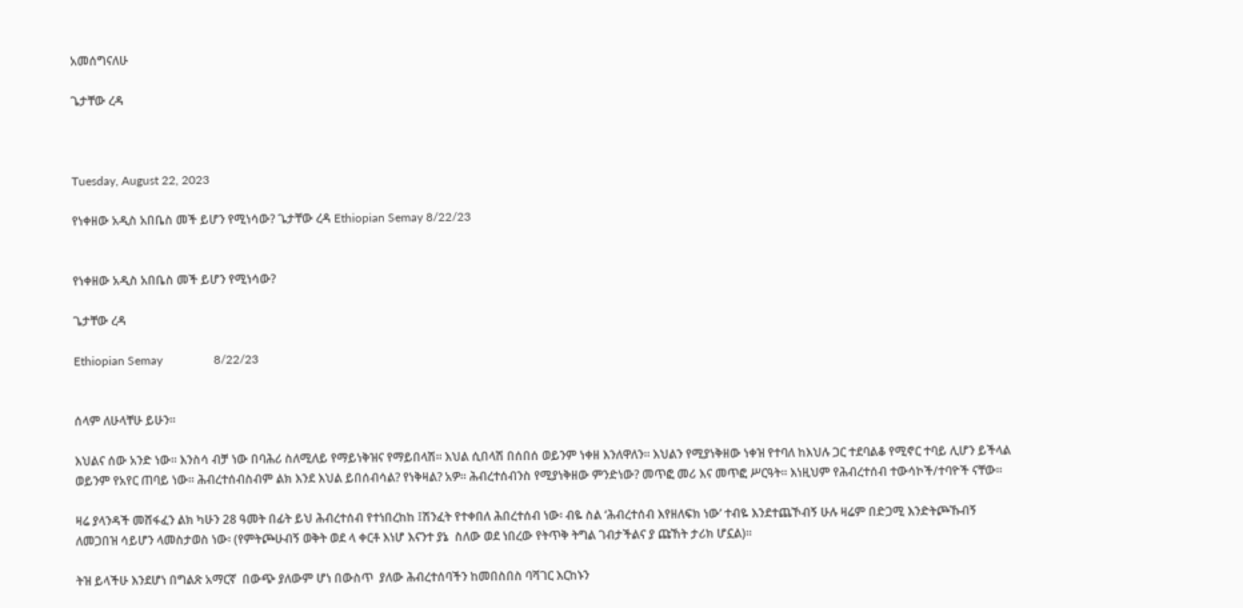አመሰግናለሁ

ጌታቸው ረዳ



Tuesday, August 22, 2023

የነቀዘው አዲስ አበቤስ መች ይሆን የሚነሳው? ጌታቸው ረዳ Ethiopian Semay 8/22/23


የነቀዘው አዲስ አበቤስ መች ይሆን የሚነሳው?

ጌታቸው ረዳ

Ethiopian Semay                 8/22/23


ሰላም ለሁላቸሁ ይሁን።

እህልና ሰው አንድ ነው። እንስሳ ብቻ ነው በባሕሪ ስለሚለይ የማይነቅዝና የማይበላሽ። እህል ሲበላሽ በሰበሰ ወይንም ነቀዘ እንለዋለን። እህልን የሚያነቅዘው ነቀዝ የተባለ ከእህሉ ጋር ተደባልቆ የሚኖር ተባይ ሊሆን ይችላል ወይንም የአየር ጠባይ ነው። ሕብረተሰብስብም ልክ እንደ እህል ይበሰብሳል? የነቅዛል? አዎ። ሕብረተሰብንስ የሚያነቅዘው ምንድነው? መጥፎ መሪ እና መጥፎ ሥርዓት። እነዚህም የሕብረተሰብ ተውሳኮች/ተባዮች ናቸው።

ዛሬ ያላንዳች መሸፋፈን ልክ ካሁን 28 ዓመት በፊት ይህ ሕብረተሰብ የተነበረከከ ፤ሽንፈት የተቀበለ ሕበረተሰብ ነው፡ ብዬ ስል ‘ሕብረተሰብ እየዘለፍክ ነው’ ተብዬ እንደተጨኾብኝ ሁሉ ዛሬም በድጋሚ እንድትጮኹብኝ ለመጋበዝ ሳይሆን ላመስታወስ ነው፡ (የምትጮሁብኝ ወቅት ወደ ላ ቀርቶ እነሆ እናንተ ያኔ  ስለው ወደ ነበረው የትጥቅ ትግል ገብታችልና ያ ጩኸት ታሪክ ሆኗል)።

ትዝ ይላችሁ እንደሆነ በግልጽ አማርኛ  በውጭ ያለውም ሆነ በውስጥ  ያለው ሕብረተሰባችን ከመበስበስ ባሻገር እርከኑን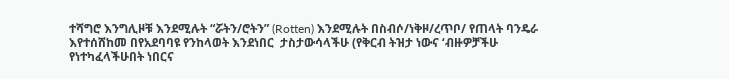ተሻግሮ እንግሊዞቹ እንደሚሉት “ሯትን/ሮትን” (Rotten) እንደሚሉት በስብሶ/ነቅዞ/ረጥቦ/ የጠላት ባንዴራ እየተሰሸከመ በየአደባባዩ የንከላወት እንደነበር  ታስታውሳላችሁ (የቅርብ ትዝታ ነውና ‘ብዙዎቻችሁ የነተካፈላችሁበት ነበርና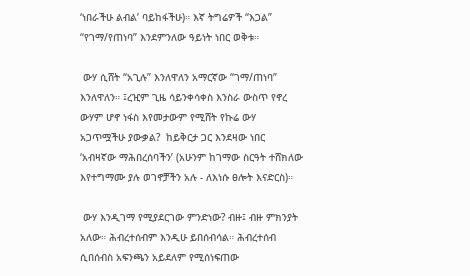‘ነበራችሁ ልብል’ ባይከፋችሁ)። እኛ ትግሬዎች “እጋል” “የገማ/የጠነባ” እንደምንለው ዓይነት ነበር ወቅቱ።

 ውሃ ሲሸት “አጊሉ” እንለዋለን አማርኛው “ገማ/ጠነባ” እንለዋለን። ፤ረዢም ጊዜ ሳይንቀሳቀስ እንስራ ውስጥ የኖረ ውሃም ሆኖ ነፋስ እየመታውም የሚሸት የኩሬ ውሃ አጋጥሟችሁ ያውቃል?  ከይቅርታ ጋር እንደዛው ነበር ‘አብዛኛው ማሕበረሰባችን’ (አሁንም ከገማው ስርዓት ተሸክለው እየተግማሙ ያሉ ወገኖቻችን አሉ - ለእነሱ ፀሎት እናድርስ)።

 ውሃ እንዲገማ የሚያደርገው ምንድነው? ብዙ፤ ብዙ ምክንያት አለው። ሕብረተሰብም እንዲሁ ይበሰብሳል። ሕብረተሰብ ሲበሰብስ አፍንጫን አይደለም የሚሰነፍጠው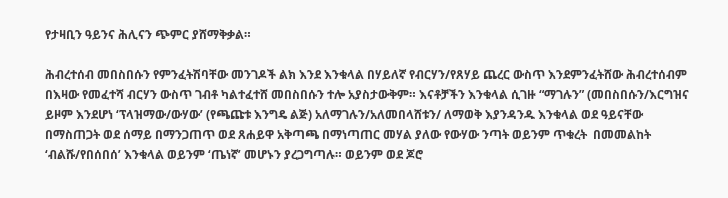የታዛቢን ዓይንና ሕሊናን ጭምር ያሸማቅቃል።

ሕብረተሰብ መበስበሱን የምንፈትሽባቸው መንገዶች ልክ እንደ እንቁላል በሃይለኛ የብርሃን/የጸሃይ ጨረር ውስጥ እንደምንፈትሸው ሕብረተሰብም በእዛው የመፈተሻ ብርሃን ውስጥ ገብቶ ካልተፈተሸ መበስበሱን ተሎ አያስታውቅም። እናቶቻችን እንቁላል ሲገዙ “ማገሉን” (መበስበሱን/እርግዝና ይዞም እንደሆነ ‘ፕላዝማው/ውሃው’ (የጫጩቱ እንግዴ ልጅ) አለማገሉን/አለመበላሸቱን/ ለማወቅ እያንዳንዱ እንቁላል ወደ ዓይናቸው በማስጠጋት ወደ ሰማይ በማንጋጠጥ ወደ ጸሐይዋ አቅጣጫ በማነጣጠር መሃል ያለው የውሃው ንጣት ወይንም ጥቁረት  በመመልከት ‘ብልሹ/የበሰበሰ’ እንቁላል ወይንም ‘ጤነኛ’ መሆኑን ያረጋግጣሉ። ወይንም ወደ ጆሮ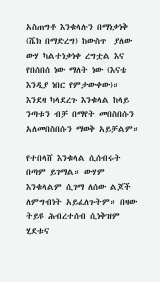አስጠግቶ እንቁላሉን በማነቃነቅ (ሼክ በማድረግ) ከውስጥ  ያለው ውሃ ካልተነቃነቀ ረግቷል እና የበሰበሰ ነው ማለት ነው (እናቴ እንዲያ ነበር የምታውቀው)።  እንደዛ ካላደረጉ እንቁላል ከላይ ንጣቱን ብቻ በማየት መበስበሱን አለመበስበሱን ማወቅ አይቻልም።

የተበላሸ እንቁላል ሲሰብሩት በጣም ይገማል። ውሃም እንቁላልም ሲገማ ለሰው ልጆች ለምግብነት አይፈለጉትም። በዛው ትይዩ ሕብረተሰብ ሲነቅዝም ሂደቱና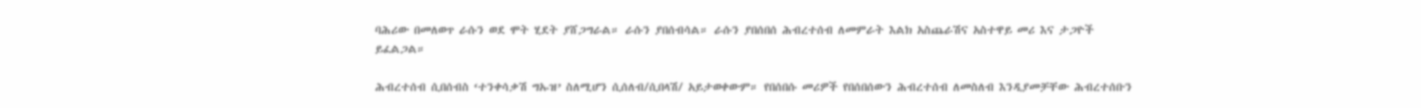ባሕሪው በመለወጥ ራሱን ወደ ሞት ሂደት ያሸጋግራል። ራሱን ያበሰብሳል። ራሱን ያበሰበሰ ሕብረተሰብ ለመምራት እልክ አስጨራሽና አስተዋይ መሪ እና ታጋዮች  ይፈልጋል።

ሕብረተሰብ ሲበሰብስ ‘ተንቀሳቃሽ ግኡዝ’ ስለሚሆን ሲሰለብ/ሲበላሽ/ አይታወቀውም። የበሰበሱ መሪዎች የበሰበሰውን ሕብረተሰብ ለመስለብ እንዲያመቻቸው ሕብረተሰቡን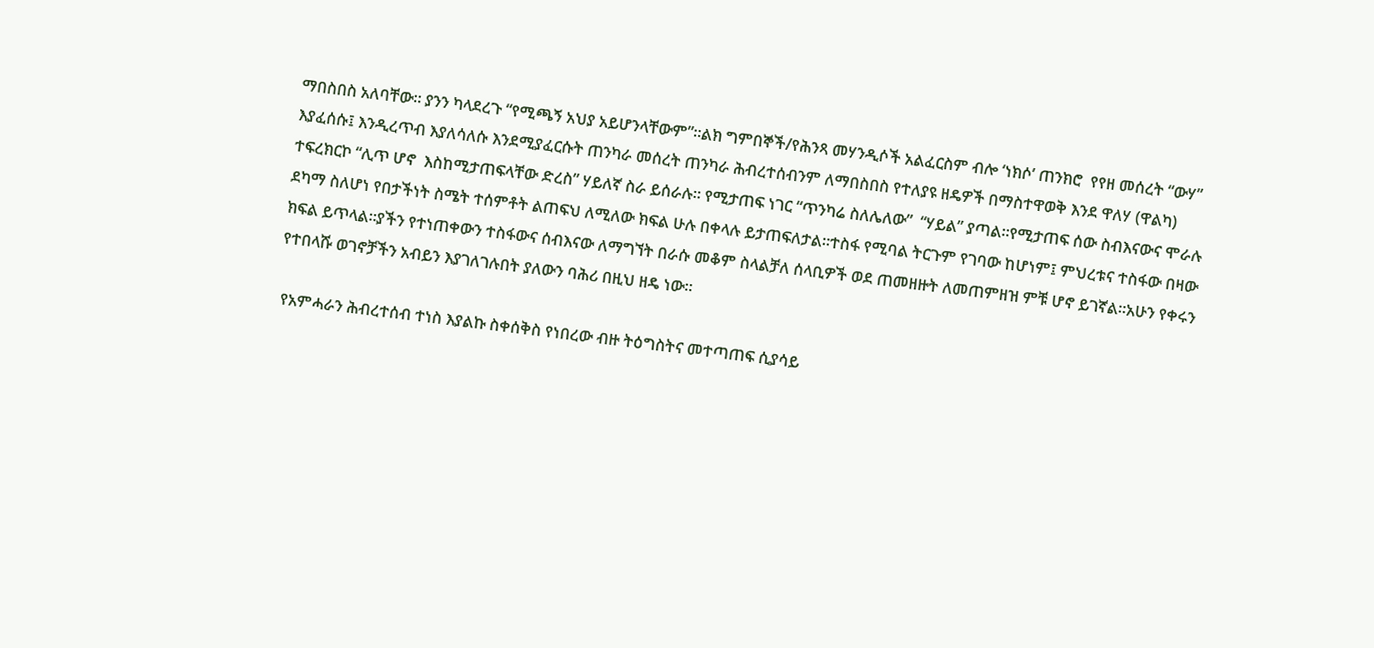ማበስበስ አለባቸው። ያንን ካላደረጉ “የሚጫኝ አህያ አይሆንላቸውም”።ልክ ግምበኞች/የሕንጻ መሃንዲሶች አልፈርስም ብሎ ‘ነክሶ’ ጠንክሮ  የየዘ መሰረት “ውሃ” እያፈሰሱ፤ እንዲረጥብ እያለሳለሱ እንደሚያፈርሱት ጠንካራ መሰረት ጠንካራ ሕብረተሰብንም ለማበስበስ የተለያዩ ዘዴዎች በማስተዋወቅ እንደ ዋለሃ (ዋልካ) ተፍረክርኮ “ሊጥ ሆኖ  እስከሚታጠፍላቸው ድረስ” ሃይለኛ ስራ ይሰራሉ። የሚታጠፍ ነገር “ጥንካሬ ስለሌለው”  “ሃይል” ያጣል።የሚታጠፍ ሰው ስብእናውና ሞራሉ ደካማ ስለሆነ የበታችነት ስሜት ተሰምቶት ልጠፍህ ለሚለው ክፍል ሁሉ በቀላሉ ይታጠፍለታል።ተስፋ የሚባል ትርጉም የገባው ከሆነም፤ ምህረቱና ተስፋው በዛው ክፍል ይጥላል።ያችን የተነጠቀውን ተስፋውና ሰብእናው ለማግኘት በራሱ መቆም ስላልቻለ ሰላቢዎች ወደ ጠመዘዙት ለመጠምዘዝ ምቹ ሆኖ ይገኛል።አሁን የቀሩን የተበላሹ ወገኖቻችን አብይን እያገለገሉበት ያለውን ባሕሪ በዚህ ዘዴ ነው።

 የአምሓራን ሕብረተሰብ ተነስ እያልኩ ስቀሰቅስ የነበረው ብዙ ትዕግስትና መተጣጠፍ ሲያሳይ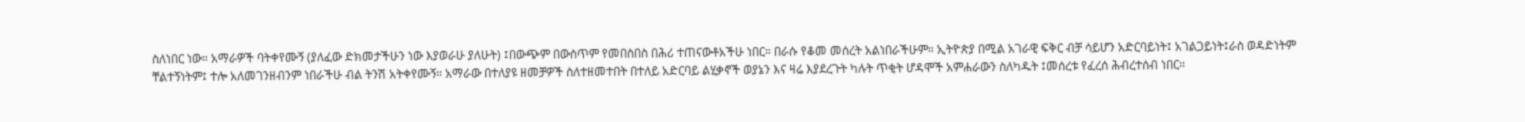ስለነበር ነው። አማራዎች ባትቀየሙኝ (ያለፈው ድክመታችሁን ነው እያወራሁ ያለሁት) ፤በውጭም በውስጥም የመበስበስ በሕሪ ተጠናውቶአችሁ ነበር። በራሱ የቆመ መሰረት አልነበራችሁም። ኢትዮጵያ በሚል አገራዊ ፍቅር ብቻ ሳይሆን አድርባይነት፤ አገልጋይነት፤ራስ ወዳድነትም ቸልተኝነትም፤ ተሎ አለመገንዘብንም ነበራችሁ ብል ትንሽ አትቀየሙኝ። አማራው በተለያዩ ዘመቻዎች ስለተዘመተበት በተለይ አድርባይ ልሂቃኖች ወያኔን እና ዛሬ እያደረጉት ካሉት ጥቂት ሆዳሞች አምሐራውን ስለካዱት ፤መሰረቱ የፈረሰ ሕብረተሰብ ነበር።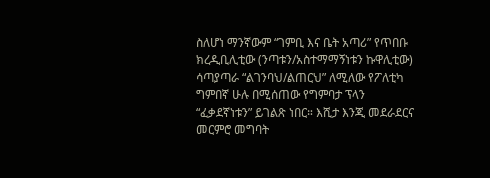ስለሆነ ማንኛውም “ገምቢ እና ቤት አጣሪ” የጥበቡ ክረዲቢሊቲው (ንጣቱን/አስተማማኝነቱን ኩዋሊቲው) ሳጣያጣራ “ልገንባህ/ልጠርህ” ለሚለው የፖለቲካ ግምበኛ ሁሉ በሚሰጠው የግምባታ ፕላን  “ፈቃደኛነቱን” ይገልጽ ነበር። እሺታ እንጂ መደራደርና መርምሮ መግባት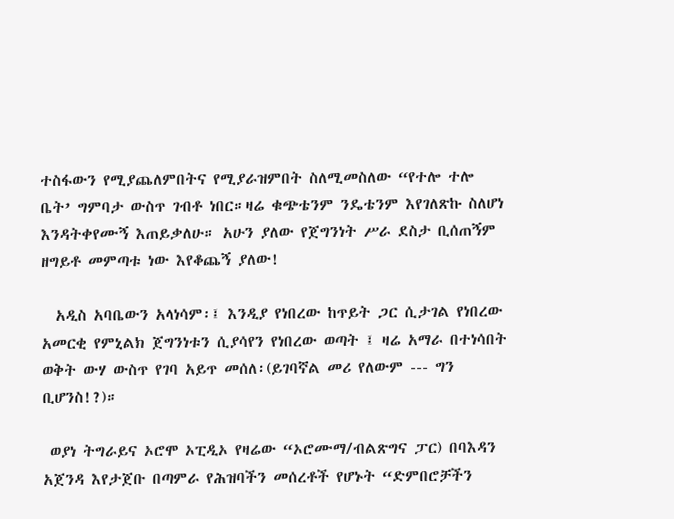ተስፋውን የሚያጨለምበትና የሚያራዝምበት ስለሚመስለው “የተሎ ተሎ ቤት’ ግምባታ ውስጥ ገብቶ ነበር።ዛሬ ቁጭቴንም ንዴቴንም እየገለጽኩ ስለሆነ እንዳትቀየሙኝ እጠይቃለሁ። አሁን ያለው የጀግንነት ሥራ ደስታ ቢሰጠኝም  ዘግይቶ መምጣቱ ነው እየቆጨኝ ያለው!

  አዲስ አባቤውን አላነሳም፡፤ እንዲያ የነበረው ከጥይት ጋር ሲታገል የነበረው አመርቂ የምኒልክ ጀግንነቱን ሲያሳየን የነበረው ወጣት ፤ ዛሬ አማራ በተነሳበት ወቅት ውሃ ውስጥ የገባ አይጥ መሰለ፡(ይገባኛል መሪ የለውም --- ግን ቢሆንስ!?)።

 ወያነ ትግራይና ኦሮሞ ኦፒዲኦ የዛሬው “ኦሮሙማ/ብልጽግና ፓር) በባእዳን አጀንዳ እየታጀቡ በጣምራ የሕዝባችን መሰረቶች የሆኑት “ድምበሮቻችን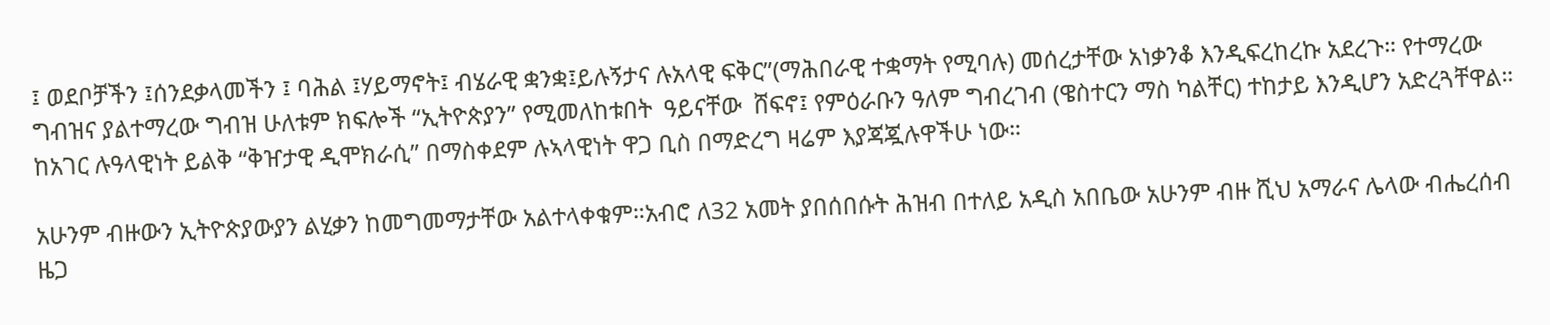፤ ወደቦቻችን ፤ሰንደቃላመችን ፤ ባሕል ፤ሃይማኖት፤ ብሄራዊ ቋንቋ፤ይሉኝታና ሉአላዊ ፍቅር”(ማሕበራዊ ተቋማት የሚባሉ) መሰረታቸው አነቃንቆ እንዲፍረከረኩ አደረጉ። የተማረው ግብዝና ያልተማረው ግብዝ ሁለቱም ክፍሎች “ኢትዮጵያን” የሚመለከቱበት  ዓይናቸው  ሸፍኖ፤ የምዕራቡን ዓለም ግብረገብ (ዌስተርን ማስ ካልቸር) ተከታይ እንዲሆን አድረጓቸዋል። ከአገር ሉዓላዊነት ይልቅ “ቅዠታዊ ዲሞክራሲ” በማስቀደም ሉኣላዊነት ዋጋ ቢስ በማድረግ ዛሬም እያጃጇሉዋችሁ ነው።

አሁንም ብዙውን ኢትዮጵያውያን ልሂቃን ከመግመማታቸው አልተላቀቁም።አብሮ ለ32 አመት ያበሰበሱት ሕዝብ በተለይ አዲስ አበቤው አሁንም ብዙ ሺህ አማራና ሌላው ብሔረሰብ ዜጋ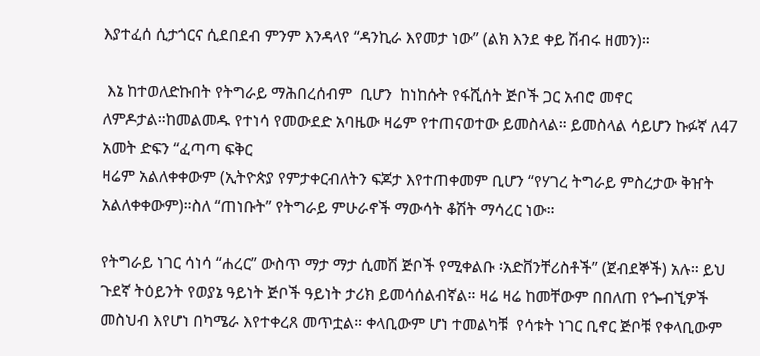እያተፈሰ ሲታጎርና ሲደበደብ ምንም እንዳላየ “ዳንኪራ እየመታ ነው” (ልክ እንደ ቀይ ሽብሩ ዘመን)።

 እኔ ከተወለድኩበት የትግራይ ማሕበረሰብም  ቢሆን  ከነከሱት የፋሺሰት ጅቦች ጋር አብሮ መኖር ለምዶታል።ከመልመዱ የተነሳ የመውደድ አባዜው ዛሬም የተጠናወተው ይመስላል። ይመስላል ሳይሆን ኩፉኛ ለ47 አመት ድፍን “ፈጣጣ ፍቅር
ዛሬም አልለቀቀውም (ኢትዮጵያ የምታቀርብለትን ፍጆታ እየተጠቀመም ቢሆን “የሃገረ ትግራይ ምስረታው ቅዠት አልለቀቀውም)።ስለ “ጠነቡት” የትግራይ ምሁራኖች ማውሳት ቆሽት ማሳረር ነው።

የትግራይ ነገር ሳነሳ “ሐረር” ውስጥ ማታ ማታ ሲመሽ ጅቦች የሚቀልቡ ፡አድቨንቸሪስቶች” (ጀብደኞች) አሉ። ይህ ጉደኛ ትዕይንት የወያኔ ዓይነት ጅቦች ዓይነት ታሪክ ይመሳሰልብኛል። ዛሬ ዛሬ ከመቸውም በበለጠ የጐብኚዎች መስህብ እየሆነ በካሜራ እየተቀረጸ መጥቷል። ቀላቢውም ሆነ ተመልካቹ  የሳቱት ነገር ቢኖር ጅቦቹ የቀላቢውም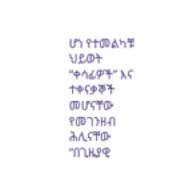ሆነ የተመልካቹ ህይወት “ቀሳፊዎች” እና ተቀናቃኞች መሆናቸው የመገንዘብ ሕሊናቸው “በጊዜያዊ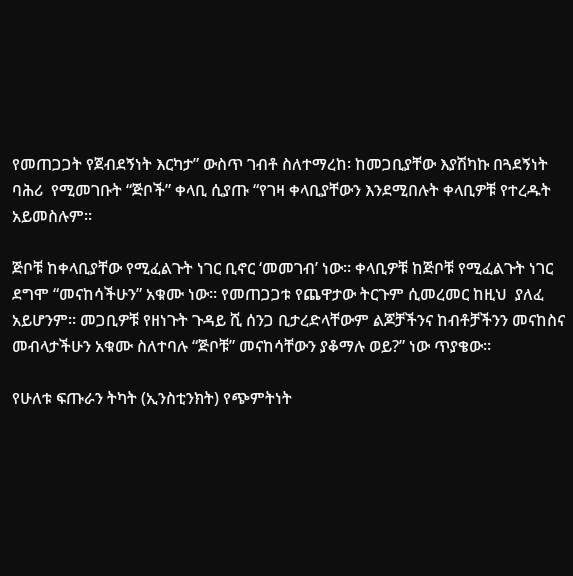የመጠጋጋት የጀብደኝነት እርካታ” ውስጥ ገብቶ ስለተማረከ፡ ከመጋቢያቸው እያሽካኩ በጓደኝነት ባሕሪ  የሚመገቡት “ጅቦች” ቀላቢ ሲያጡ “የገዛ ቀላቢያቸውን እንደሚበሉት ቀላቢዎቹ የተረዱት አይመስሉም።

ጅቦቹ ከቀላቢያቸው የሚፈልጉት ነገር ቢኖር ‘መመገብ’ ነው። ቀላቢዎቹ ከጅቦቹ የሚፈልጉት ነገር ደግሞ “መናከሳችሁን” አቁሙ ነው። የመጠጋጋቱ የጨዋታው ትርጉም ሲመረመር ከዚህ  ያለፈ አይሆንም። መጋቢዎቹ የዘነጉት ጉዳይ ሺ ሰንጋ ቢታረድላቸውም ልጆቻችንና ከብቶቻችንን መናከስና መብላታችሁን አቁሙ ስለተባሉ “ጅቦቹ” መናከሳቸውን ያቆማሉ ወይ?” ነው ጥያቄው።

የሁለቱ ፍጡራን ትካት (ኢንስቲንክት) የጭምትነት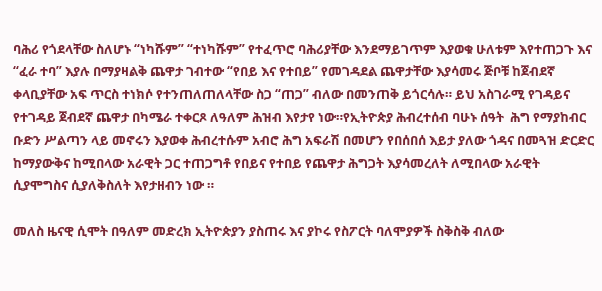ባሕሪ የጎደላቸው ስለሆኑ “ነካሹም” “ተነካሹም” የተፈጥሮ ባሕሪያቸው እንደማይገጥም እያወቁ ሁለቱም እየተጠጋጉ እና “ፈራ ተባ” እያሉ በማያዛልቅ ጨዋታ ገብተው “የበይ እና የተበይ” የመገዳደል ጨዋታቸው እያሳመሩ ጅቦቹ ከጀብደኛ ቀላቢያቸው አፍ ጥርስ ተነክሶ የተንጠለጠለላቸው ስጋ “ጠጋ” ብለው በመንጠቅ ይጎርሳሉ። ይህ አስገራሚ የገዳይና የተገዳይ ጀብደኛ ጨዋታ በካሜራ ተቀርጾ ለዓለም ሕዝብ እየታየ ነው።የኢትዮጵያ ሕብረተሰብ ባሁኑ ሰዓት  ሕግ የማያከብር ቡድን ሥልጣን ላይ መኖሩን እያወቀ ሕብረተሱም አብሮ ሕግ አፍራሽ በመሆን የበሰበሰ እይታ ያለው ጎዳና በመጓዝ ድርድር ከማያውቅና ከሚበላው አራዊት ጋር ተጠጋግቶ የበይና የተበይ የጨዋታ ሕግጋት እያሳመረለት ለሚበላው አራዊት ሲያሞግስና ሲያለቅስለት እየታዘብን ነው ።

መለስ ዜናዊ ሲሞት በዓለም መድረክ ኢትዮጵያን ያስጠሩ እና ያኮሩ የስፖርት ባለሞያዎች ስቅስቅ ብለው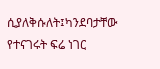ሲያለቅሱለት፤ካንደባታቸው የተናገሩት ፍሬ ነገር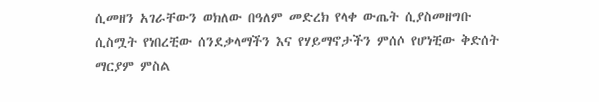ሲመዘን አገራቸውን ወክለው በዓለም መድረክ የላቀ ውጤት ሲያስመዘግቡ ሲስሟት የነበረቺው ሰንደቃላማችን እና የሃይማኖታችን ምሰሶ የሆነቺው ቅድሰት ማርያም ምስል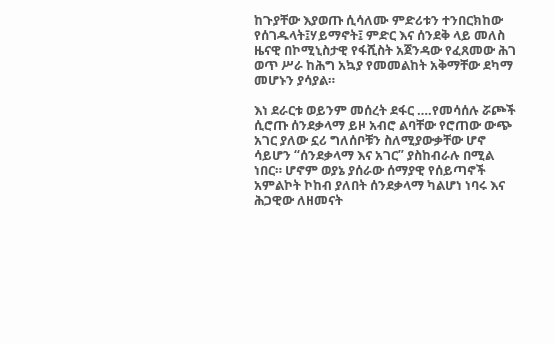ከጉያቸው እያወጡ ሲሳለሙ ምድሪቱን ተንበርክከው የሰገዱላት፤ሃይማኖት፤ ምድር እና ሰንደቅ ላይ መለስ ዜናዊ በኮሚኒስታዊ የፋሺስት አጀንዳው የፈጸመው ሕገ ወጥ ሥራ ከሕግ አኳያ የመመልከት አቅማቸው ደካማ መሆኑን ያሳያል።

እነ ደራርቱ ወይንም መሰረት ደፋር ….የመሳሰሉ ሯጮች ሲሮጡ ሰንደቃላማ ይዞ አብሮ ልባቸው የሮጠው ውጭ አገር ያለው ኗሪ ግለሰቦቹን ስለሚያውቃቸው ሆኖ ሳይሆን “ሰንደቃላማ እና አገር” ያስከብራሉ በሚል ነበር። ሆኖም ወያኔ ያሰራው ሰማያዊ የሰይጣኖች አምልኮት ኮከብ ያለበት ሰንደቃላማ ካልሆነ ነባሩ እና ሕጋዊው ለዘመናት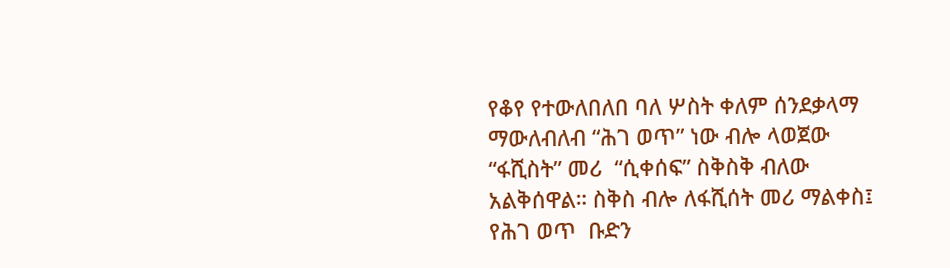የቆየ የተውለበለበ ባለ ሦስት ቀለም ሰንደቃላማ ማውለብለብ “ሕገ ወጥ” ነው ብሎ ላወጀው “ፋሺስት” መሪ  “ሲቀሰፍ” ስቅስቅ ብለው አልቅሰዋል። ስቅስ ብሎ ለፋሺሰት መሪ ማልቀስ፤ የሕገ ወጥ  ቡድን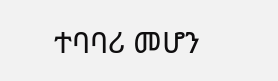ተባባሪ መሆን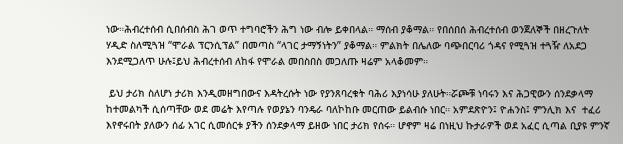ነው።ሕብረተሰብ ሲበሰብስ ሕገ ወጥ ተግባሮችን ሕግ ነው ብሎ ይቀበላል። ማሰብ ያቆማል። የበሰበሰ ሕብረተሰብ ወንጀለኞች በዘረጉለት ሃዲድ ስለሚጓዝ “ሞራል ፕርንሲፕል” በመጣስ “ላገር ታማኝነትን” ያቆማል። ምልክት በሌለው ባጭበርባሪ ጎዳና የሚጓዝ ተጓዥ ለአደጋ እንደሚጋለጥ ሁሉ፤ይህ ሕብረተሰብ ለከፋ የሞራል መበስበስ መጋለጡ ዛሬም አላቆመም።

 ይህ ታሪክ ስለሆነ ታሪክ እንዲመዘግበውና እዳትረሱት ነው የያንጸባረቁት ባሕሪ እያነሳሁ ያለሁት።ሯጮቹ ነባሩን እና ሕጋዊውን ሰንደቃላማ ከተመልካች ሲሰጣቸው ወደ መሬት እየጣሉ የወያኔን ባንዴራ ባለኮከቡ መርጠው ይልብሱ ነበር። አምደጽዮን፤ ዮሐንስ፤ ምንሊክ እና  ተፈሪ እየኖሩበት ያለውን ሰፊ አገር ሲመሰርቱ ያችን ሰንደቃላማ ይዘው ነበር ታሪክ የሰሩ። ሆኖም ዛሬ በነዚህ ኩታራዎች ወደ አፈር ሲጣል ቢያዩ ምንኛ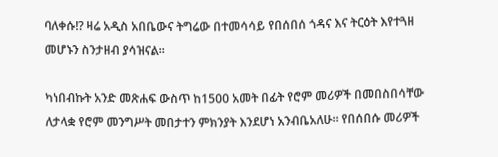ባለቀሱ!? ዛሬ አዲስ አበቤውና ትግሬው በተመሳሳይ የበሰበሰ ጎዳና እና ትርዕት እየተጓዘ መሆኑን ስንታዘብ ያሳዝናል።

ካነበብኩት አንድ መጽሐፍ ውስጥ ከ1500 አመት በፊት የሮም መሪዎች በመበስበሳቸው ለታላቋ የሮም መንግሥት መበታተን ምክንያት እንደሆነ አንብቤአለሁ። የበሰበሱ መሪዎች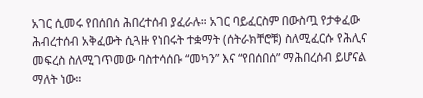አገር ሲመሩ የበሰበሰ ሕበረተሰብ ያፈራሉ። አገር ባይፈርስም በውስጧ የታቀፈው ሕብረተሰብ አቅፈውት ሲጓዙ የነበሩት ተቋማት (ሰትራክቸሮቹ) ስለሚፈርሱ የሕሊና መፍረስ ስለሚገጥመው ባስተሳሰቡ “መካን” እና “የበሰበሰ” ማሕበረሰብ ይሆናል ማለት ነው።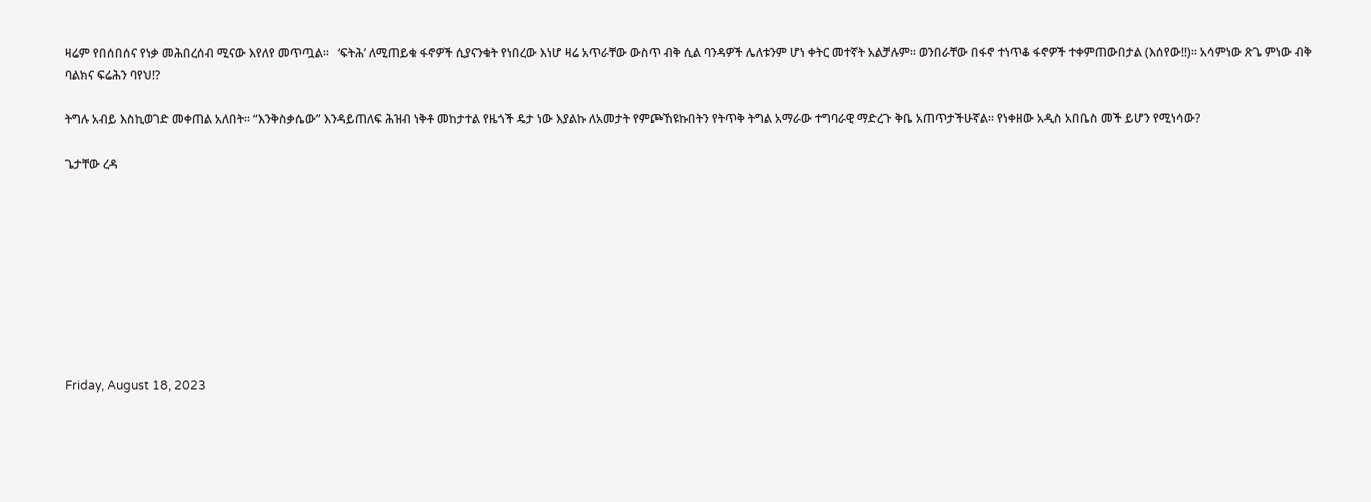ዛሬም የበሰበሰና የነቃ መሕበረሰብ ሚናው እየለየ መጥጧል።   ‘ፍትሕ’ ለሚጠይቁ ፋኖዎች ሲያናንቁት የነበረው እነሆ ዛሬ አጥራቸው ውስጥ ብቅ ሲል ባንዳዎች ሌለቱንም ሆነ ቀትር መተኛት አልቻሉም። ወንበራቸው በፋኖ ተነጥቆ ፋኖዎች ተቀምጠውበታል (እሰየው!!)። አሳምነው ጽጌ ምነው ብቅ ባልክና ፍሬሕን ባየህ!?

ትግሉ አብይ እስኪወገድ መቀጠል አለበት። “እንቅስቃሴው” እንዳይጠለፍ ሕዝብ ነቅቶ መከታተል የዜጎች ዴታ ነው እያልኩ ለአመታት የምጮኸዩኩበትን የትጥቅ ትግል አማራው ተግባራዊ ማድረጉ ቅቤ አጠጥታችሁኛል። የነቀዘው አዲስ አበቤስ መች ይሆን የሚነሳው?

ጌታቸው ረዳ









Friday, August 18, 2023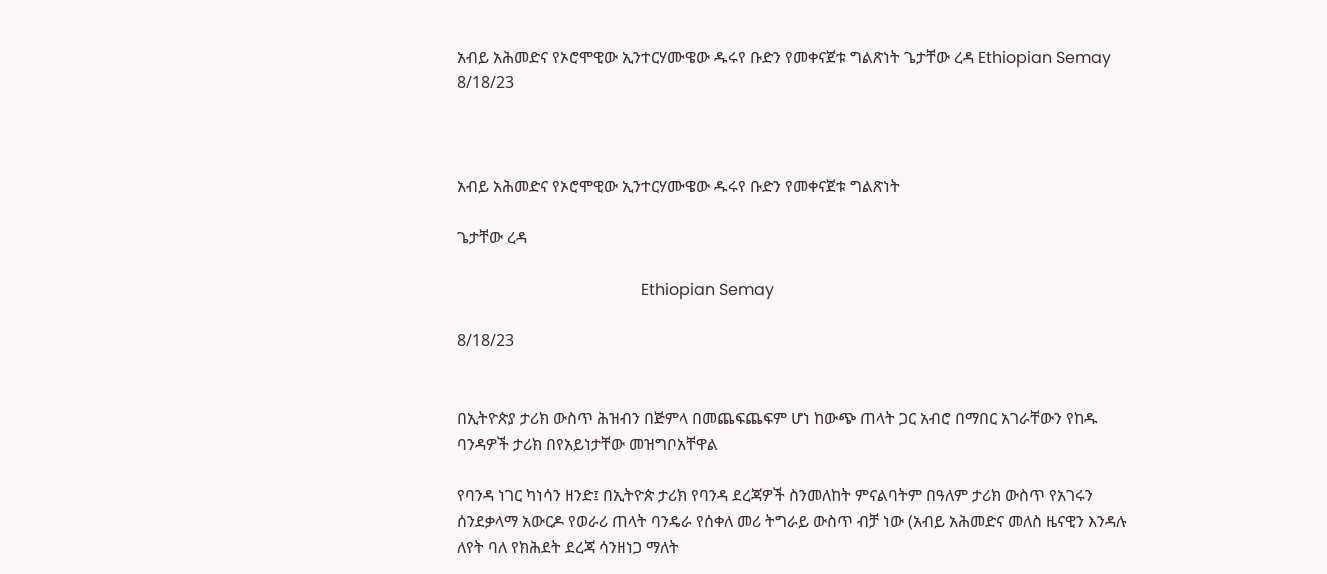አብይ አሕመድና የኦሮሞዊው ኢንተርሃሙዌው ዱሩየ ቡድን የመቀናጀቱ ግልጽነት ጌታቸው ረዳ Ethiopian Semay 8/18/23



አብይ አሕመድና የኦሮሞዊው ኢንተርሃሙዌው ዱሩየ ቡድን የመቀናጀቱ ግልጽነት

ጌታቸው ረዳ

                                              Ethiopian Semay

8/18/23


በኢትዮጵያ ታሪክ ውስጥ ሕዝብን በጅምላ በመጨፍጨፍም ሆነ ከውጭ ጠላት ጋር አብሮ በማበር አገራቸውን የከዱ ባንዳዎች ታሪክ በየአይነታቸው መዝግቦአቸዋል

የባንዳ ነገር ካነሳን ዘንድ፤ በኢትዮጵ ታሪክ የባንዳ ደረጃዎች ስንመለከት ምናልባትም በዓለም ታሪክ ውስጥ የአገሩን ሰንደቃላማ አውርዶ የወራሪ ጠላት ባንዴራ የሰቀለ መሪ ትግራይ ውስጥ ብቻ ነው (አብይ አሕመድና መለስ ዜናዊን እንዳሉ ለየት ባለ የክሕደት ደረጃ ሳንዘነጋ ማለት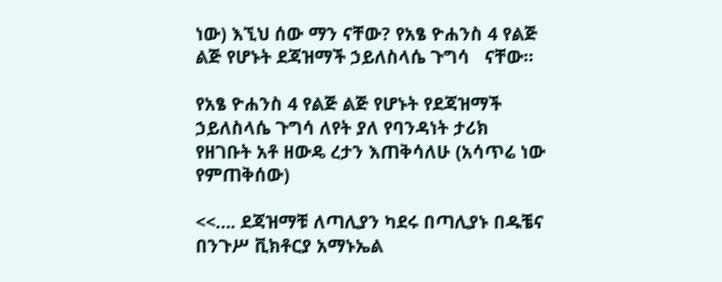ነው) እኚህ ሰው ማን ናቸው? የአፄ ዮሐንስ 4 የልጅ ልጅ የሆኑት ደጃዝማች ኃይለስላሴ ጉግሳ   ናቸው።

የአፄ ዮሐንስ 4 የልጅ ልጅ የሆኑት የደጃዝማች ኃይለስላሴ ጉግሳ ለየት ያለ የባንዳነት ታሪክ የዘገቡት አቶ ዘውዴ ረታን እጠቅሳለሁ (አሳጥሬ ነው የምጠቅሰው)

<<…. ደጃዝማቹ ለጣሊያን ካደሩ በጣሊያኑ በዱቼና በንጉሥ ቪክቶርያ አማኑኤል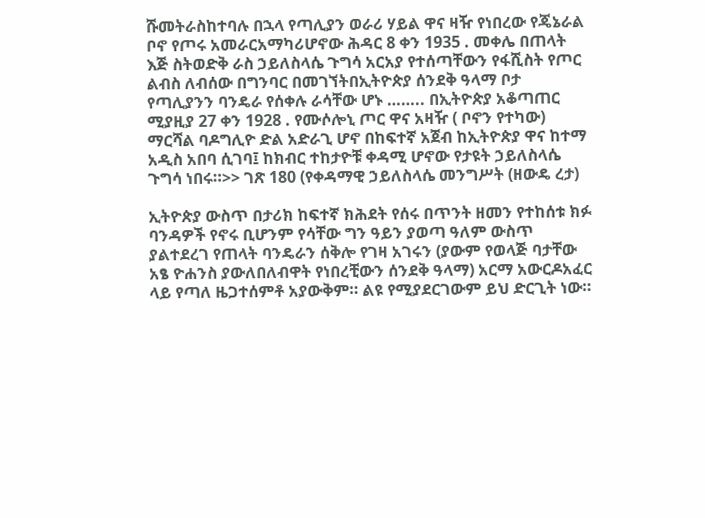ሹመትራስከተባሉ በኋላ የጣሊያን ወራሪ ሃይል ዋና ዛዥ የነበረው የጄኔራል ቦኖ የጦሩ አመራርአማካሪሆኖው ሕዳር 8 ቀን 1935 . መቀሌ በጠላት እጅ ስትወድቅ ራስ ኃይለስላሴ ጉግሳ አርአያ የተሰጣቸውን የፋሺስት የጦር ልብስ ለብሰው በግንባር በመገኘትበኢትዮጵያ ሰንደቅ ዓላማ ቦታ የጣሊያንን ባንዴራ የሰቀሉ ራሳቸው ሆኑ …….. በኢትዮጵያ አቆጣጠር ሚያዚያ 27 ቀን 1928 . የሙሶሎኒ ጦር ዋና አዛዥ ( ቦኖን የተካው) ማርሻል ባዶግሊዮ ድል አድራጊ ሆኖ በከፍተኛ አጀብ ከኢትዮጵያ ዋና ከተማ አዲስ አበባ ሲገባ፤ ከክብር ተከታዮቹ ቀዳሚ ሆኖው የታዩት ኃይለስላሴ ጉግሳ ነበሩ።>> ገጽ 180 (የቀዳማዊ ኃይለስላሴ መንግሥት (ዘውዴ ረታ)

ኢትዮጵያ ውስጥ በታሪክ ከፍተኛ ክሕደት የሰሩ በጥንት ዘመን የተከሰቱ ክፉ ባንዳዎች የኖሩ ቢሆንም የሳቸው ግን ዓይን ያወጣ ዓለም ውስጥ ያልተደረገ የጠላት ባንዴራን ሰቅሎ የገዛ አገሩን (ያውም የወላጅ ባታቸው አፄ ዮሐንስ ያውለበለብዋት የነበረቺውን ሰንደቅ ዓላማ) አርማ አውርዶአፈር ላይ የጣለ ዜጋተሰምቶ አያውቅም። ልዩ የሚያደርገውም ይህ ድርጊት ነው።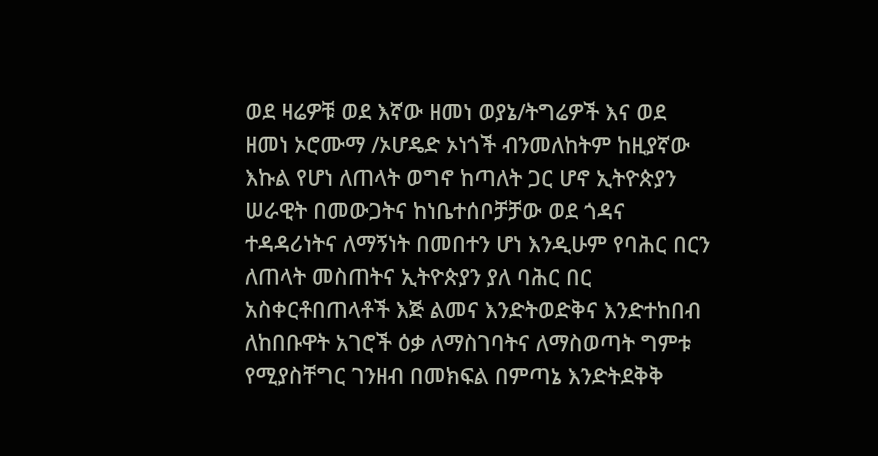ወደ ዛሬዎቹ ወደ እኛው ዘመነ ወያኔ/ትግሬዎች እና ወደ ዘመነ ኦሮሙማ /ኦሆዴድ ኦነጎች ብንመለከትም ከዚያኛው እኩል የሆነ ለጠላት ወግኖ ከጣለት ጋር ሆኖ ኢትዮጵያን ሠራዊት በመውጋትና ከነቤተሰቦቻቻው ወደ ጎዳና ተዳዳሪነትና ለማኝነት በመበተን ሆነ እንዲሁም የባሕር በርን ለጠላት መስጠትና ኢትዮጵያን ያለ ባሕር በር አስቀርቶበጠላቶች እጅ ልመና እንድትወድቅና እንድተከበብ ለከበቡዋት አገሮች ዕቃ ለማስገባትና ለማስወጣት ግምቱ የሚያስቸግር ገንዘብ በመክፍል በምጣኔ እንድትደቅቅ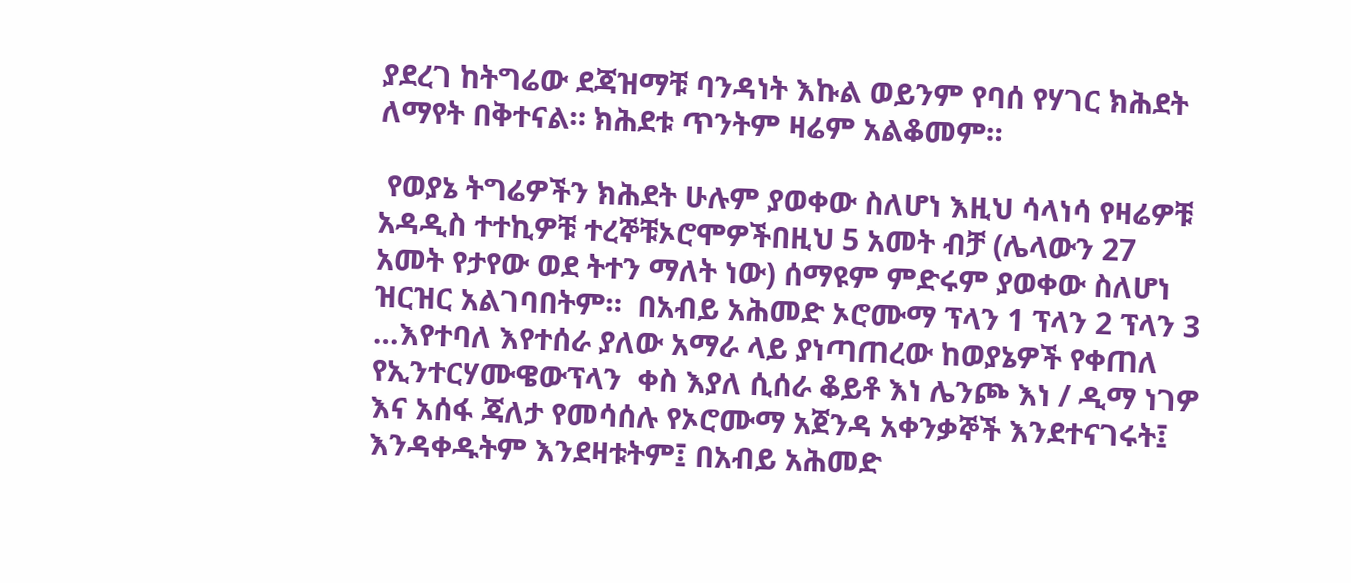ያደረገ ከትግሬው ደጃዝማቹ ባንዳነት እኩል ወይንም የባሰ የሃገር ክሕደት ለማየት በቅተናል። ክሕደቱ ጥንትም ዛሬም አልቆመም።

 የወያኔ ትግሬዎችን ክሕደት ሁሉም ያወቀው ስለሆነ እዚህ ሳላነሳ የዛሬዎቹ አዳዲስ ተተኪዎቹ ተረኞቹኦሮሞዎችበዚህ 5 አመት ብቻ (ሌላውን 27 አመት የታየው ወደ ትተን ማለት ነው) ሰማዩም ምድሩም ያወቀው ስለሆነ ዝርዝር አልገባበትም።  በአብይ አሕመድ ኦሮሙማ ፕላን 1 ፕላን 2 ፕላን 3 …እየተባለ እየተሰራ ያለው አማራ ላይ ያነጣጠረው ከወያኔዎች የቀጠለ የኢንተርሃሙዌውፕላን  ቀስ እያለ ሲሰራ ቆይቶ እነ ሌንጮ እነ / ዲማ ነገዎ እና አሰፋ ጃለታ የመሳሰሉ የኦሮሙማ አጀንዳ አቀንቃኞች እንደተናገሩት፤ እንዳቀዱትም እንደዛቱትም፤ በአብይ አሕመድ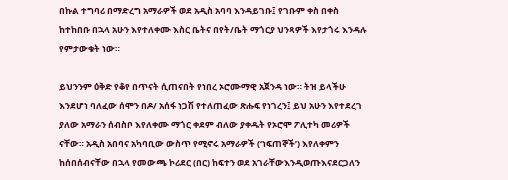በኩል ተግባሪ በማድረግ አማራዎች ወደ አዲስ አባባ እንዳይገቡ፤ የገቡም ቀስ በቀስ ከተከበቡ በኋላ አሁን እየተለቀሙ እስር ቤትና በየት/ቤት ማጎርያ ህንጻዎች እየታጎሩ እንዳሉ የምታውቁት ነው።

ይህንንም ዕቅድ የቆየ በጥናት ሲጠናበት የነበረ ኦሮሙማዊ አጀንዳ ነው። ትዝ ይላችሁ እንደሆነ ባለፈው ሰሞን በዶ/ አሰፋ ነጋሽ የተለጠፈው ጽሑፍ የነገረን፤ ይህ አሁን እየተደረገ ያለው አማራን ሰብስቦ እየለቀሙ ማጎር ቀደም ብለው ያቀዱት የኦሮሞ ፖሊተካ መሪዎች ናቸው። አዲስ አበባና አካባቢው ውስጥ የሚኖሩ አማራዎች (‘ነፍጠኞች’) እየለቀምን ከሰበሰብናቸው በኋላ የመውጫ ኮሪደር (በር) ከፍተን ወደ አገራቸውእንዲወጡእናደርጋለን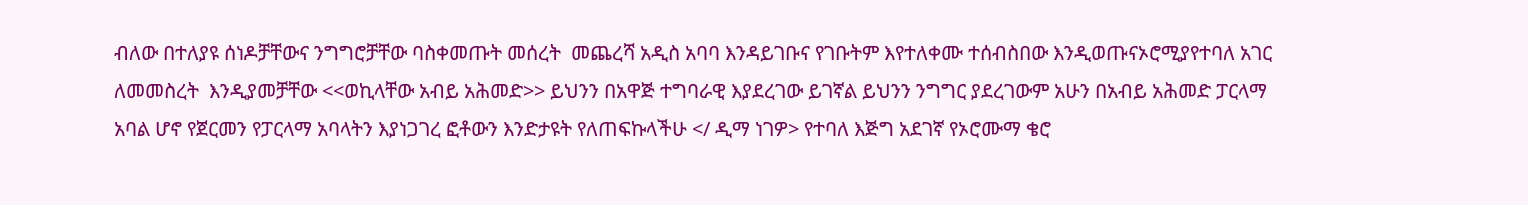ብለው በተለያዩ ሰነዶቻቸውና ንግግሮቻቸው ባስቀመጡት መሰረት  መጨረሻ አዲስ አባባ እንዳይገቡና የገቡትም እየተለቀሙ ተሰብስበው እንዲወጡናኦሮሚያየተባለ አገር ለመመስረት  እንዲያመቻቸው <<ወኪላቸው አብይ አሕመድ>> ይህንን በአዋጅ ተግባራዊ እያደረገው ይገኛል ይህንን ንግግር ያደረገውም አሁን በአብይ አሕመድ ፓርላማ አባል ሆኖ የጀርመን የፓርላማ አባላትን እያነጋገረ ፎቶውን እንድታዩት የለጠፍኩላችሁ </ ዲማ ነገዎ> የተባለ እጅግ አደገኛ የኦሮሙማ ቄሮ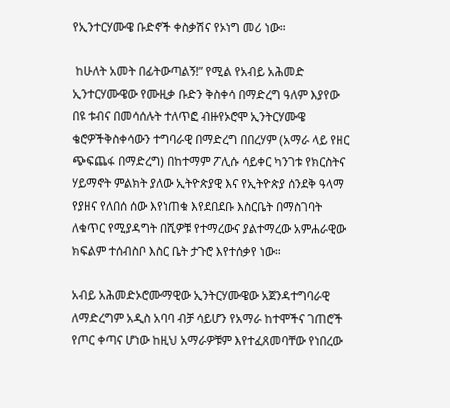የኢንተርሃሙዌ ቡድኖች ቀስቃሽና የኦነግ መሪ ነው።

 ከሁለት አመት በፊትውጣልኝ!” የሚል የአብይ አሕመድ ኢንተርሃሙዌው የሙዚቃ ቡድን ቅስቀሳ በማድረግ ዓለም እያየው በዩ ቱብና በመሳሰሉት ተለጥፎ ብዙየኦሮሞ ኢንትርሃሙዌ ቄሮዎችቅስቀሳውን ተግባራዊ በማድረግ በበረሃም (አማራ ላይ የዘር ጭፍጨፋ በማድረግ) በከተማም ፖሊሱ ሳይቀር ካንገቱ የክርስትና ሃይማኖት ምልክት ያለው ኢትዮጵያዊ እና የኢትዮጵያ ሰንደቅ ዓላማ የያዘና የለበሰ ሰው እየነጠቁ እየደበደቡ እስርቤት በማስገባት ለቁጥር የሚያዳግት በሺዎቹ የተማረውና ያልተማረው አምሐራዊው ክፍልም ተሰብስቦ እስር ቤት ታጉሮ እየተሰቃየ ነው።

አብይ አሕመድኦሮሙማዊው ኢንትርሃሙዌው አጀንዳተግባራዊ ለማድረግም አዲስ አባባ ብቻ ሳይሆን የአማራ ከተሞችና ገጠሮች የጦር ቀጣና ሆነው ከዚህ አማራዎቹም እየተፈጸመባቸው የነበረው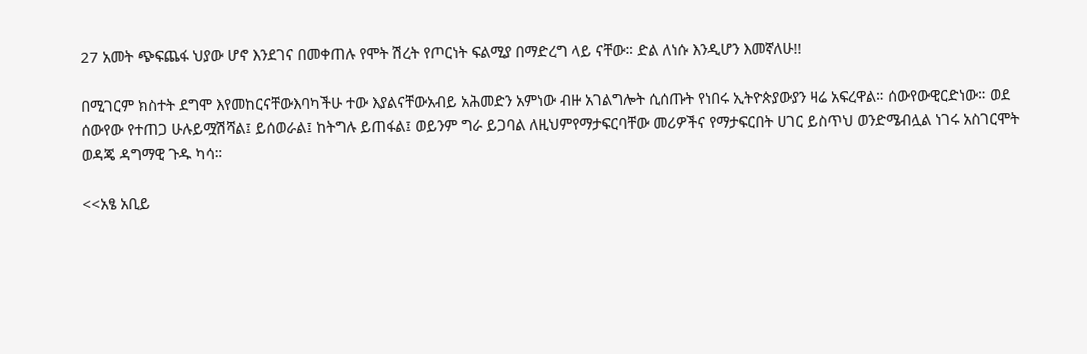27 አመት ጭፍጨፋ ህያው ሆኖ እንደገና በመቀጠሉ የሞት ሽረት የጦርነት ፍልሚያ በማድረግ ላይ ናቸው። ድል ለነሱ እንዲሆን እመኛለሁ!!

በሚገርም ክስተት ደግሞ እየመከርናቸውእባካችሁ ተው እያልናቸውአብይ አሕመድን አምነው ብዙ አገልግሎት ሲሰጡት የነበሩ ኢትዮጵያውያን ዛሬ አፍረዋል። ሰውየውዊርድነው። ወደ ሰውየው የተጠጋ ሁሉይሟሽሻል፤ ይሰወራል፤ ከትግሉ ይጠፋል፤ ወይንም ግራ ይጋባል ለዚህምየማታፍርባቸው መሪዎችና የማታፍርበት ሀገር ይስጥህ ወንድሜብሏል ነገሩ አስገርሞት ወዳጄ ዳግማዊ ጉዱ ካሳ።

<<አፄ አቢይ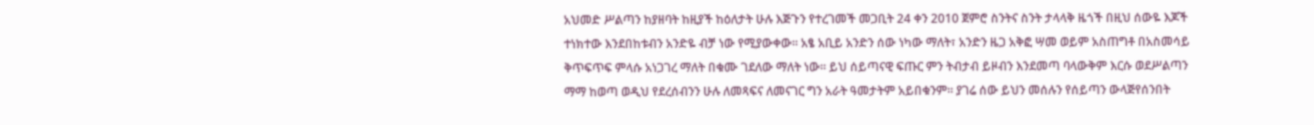አህመድ ሥልጣን ከያዘባት ከዚያች ከዕለታት ሁሉ እጅጉን የተረገመች መጋቢት 24 ቀን 2010 ጀምሮ ስንትና ስንት ታላላቅ ዜጎች በዚህ ሰውዬ እጆች ተነክተው እንደበከቱብን አንድዬ ብቻ ነው የሚያውቀው፡፡ አፄ አቢይ አንድን ሰው ነካው ማለት፣ አንድን ዜጋ አቅፎ ሣመ ወይም አስጠግቶ በአስመሳይ ቅጥፍጥፍ ምላሱ አነጋገረ ማለት በቁሙ ገደለው ማለት ነው፡፡ ይህ ሰይጣናዊ ፍጡር ምን ትብታብ ይዞብን እንደመጣ ባላውቅም እርሱ ወደሥልጣን ማማ ከወጣ ወዲህ የደረሰብንን ሁሉ ለመጻፍና ለመናገር ግን አራት ዓመታትም አይበቁንም፡፡ ያገሬ ሰው ይህን መሰሉን የሰይጣን ውላጅየሰንበት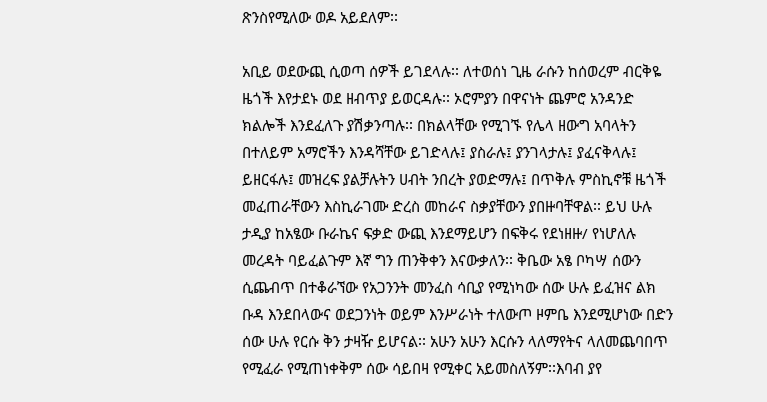ጽንስየሚለው ወዶ አይደለም፡፡

አቢይ ወደውጪ ሲወጣ ሰዎች ይገደላሉ፡፡ ለተወሰነ ጊዜ ራሱን ከሰወረም ብርቅዬ ዜጎች እየታደኑ ወደ ዘብጥያ ይወርዳሉ፡፡ ኦሮምያን በዋናነት ጨምሮ አንዳንድ ክልሎች እንደፈለጉ ያሽቃንጣሉ፡፡ በክልላቸው የሚገኙ የሌላ ዘውግ አባላትን በተለይም አማሮችን እንዳሻቸው ይገድላሉ፤ ያስራሉ፤ ያንገላታሉ፤ ያፈናቅላሉ፤ ይዘርፋሉ፤ መዝረፍ ያልቻሉትን ሀብት ንበረት ያወድማሉ፤ በጥቅሉ ምስኪኖቹ ዜጎች መፈጠራቸውን እስኪራገሙ ድረስ መከራና ስቃያቸውን ያበዙባቸዋል፡፡ ይህ ሁሉ ታዲያ ከአፄው ቡራኬና ፍቃድ ውጪ እንደማይሆን በፍቅሩ የደነዘዙ/ የነሆለሉ መረዳት ባይፈልጉም እኛ ግን ጠንቅቀን እናውቃለን፡፡ ቅቤው አፄ ቦካሣ ሰውን ሲጨብጥ በተቆራኘው የአጋንንት መንፈስ ሳቢያ የሚነካው ሰው ሁሉ ይፈዝና ልክ ቡዳ እንደበላውና ወደጋንነት ወይም እንሥራነት ተለውጦ ዞምቤ እንደሚሆነው በድን ሰው ሁሉ የርሱ ቅን ታዛዥ ይሆናል፡፡ አሁን አሁን እርሱን ላለማየትና ላለመጨባበጥ የሚፈራ የሚጠነቀቅም ሰው ሳይበዛ የሚቀር አይመስለኝም፡፡እባብ ያየ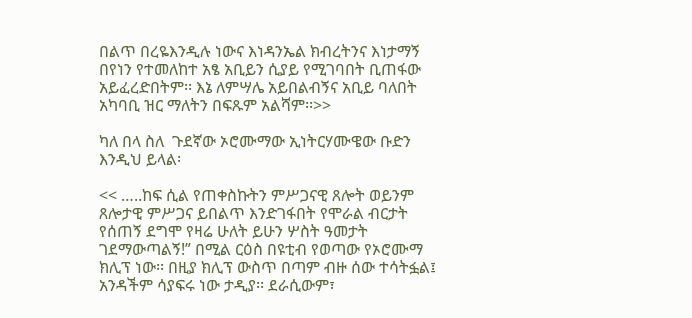በልጥ በረዬእንዲሉ ነውና እነዳንኤል ክብረትንና እነታማኝ በየነን የተመለከተ አፄ አቢይን ሲያይ የሚገባበት ቢጠፋው አይፈረድበትም፡፡ እኔ ለምሣሌ አይበልብኝና አቢይ ባለበት አካባቢ ዝር ማለትን በፍጹም አልሻም፡፡>>

ካለ በላ ስለ  ጉደኛው ኦሮሙማው ኢነትርሃሙዌው ቡድን እንዲህ ይላል፡

<< …..ከፍ ሲል የጠቀስኩትን ምሥጋናዊ ጸሎት ወይንም ጸሎታዊ ምሥጋና ይበልጥ እንድገፋበት የሞራል ብርታት የሰጠኝ ደግሞ የዛሬ ሁለት ይሁን ሦስት ዓመታት ገደማውጣልኝ!” በሚል ርዕስ በዩቲብ የወጣው የኦሮሙማ ክሊፕ ነው፡፡ በዚያ ክሊፕ ውስጥ በጣም ብዙ ሰው ተሳትፏል፤ አንዳችም ሳያፍሩ ነው ታዲያ፡፡ ደራሲውም፣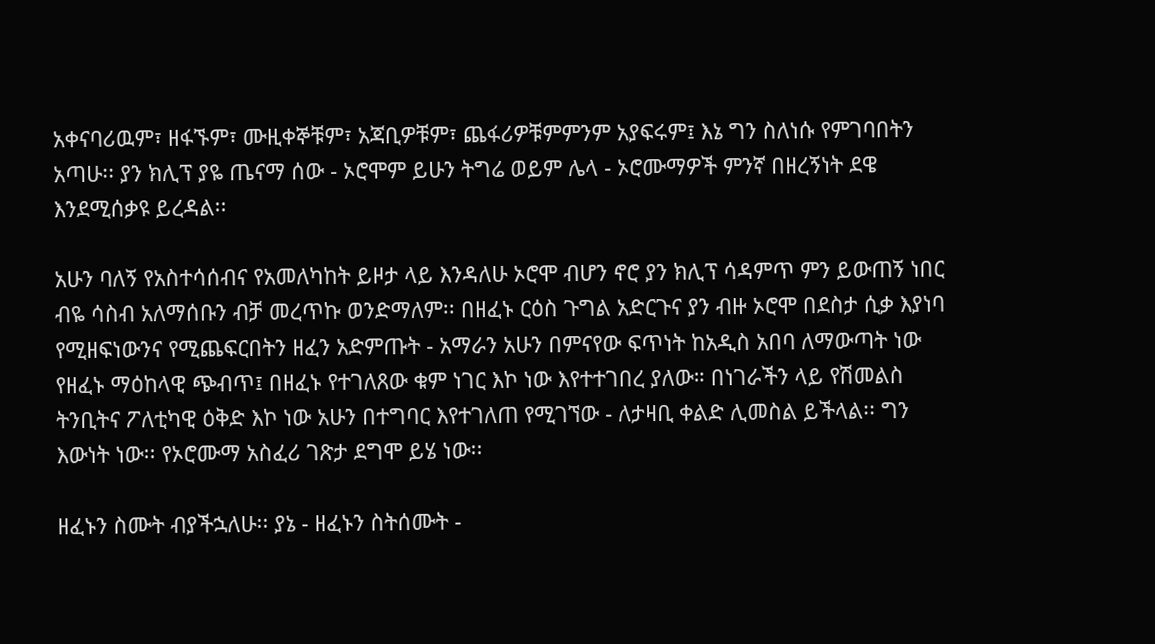አቀናባሪዉም፣ ዘፋኙም፣ ሙዚቀኞቹም፣ አጃቢዎቹም፣ ጨፋሪዎቹምምንም አያፍሩም፤ እኔ ግን ስለነሱ የምገባበትን አጣሁ፡፡ ያን ክሊፕ ያዬ ጤናማ ሰው - ኦሮሞም ይሁን ትግሬ ወይም ሌላ - ኦሮሙማዎች ምንኛ በዘረኝነት ደዌ እንደሚሰቃዩ ይረዳል፡፡

አሁን ባለኝ የአስተሳሰብና የአመለካከት ይዞታ ላይ እንዳለሁ ኦሮሞ ብሆን ኖሮ ያን ክሊፕ ሳዳምጥ ምን ይውጠኝ ነበር ብዬ ሳስብ አለማሰቡን ብቻ መረጥኩ ወንድማለም፡፡ በዘፈኑ ርዕስ ጉግል አድርጉና ያን ብዙ ኦሮሞ በደስታ ሲቃ እያነባ የሚዘፍነውንና የሚጨፍርበትን ዘፈን አድምጡት - አማራን አሁን በምናየው ፍጥነት ከአዲስ አበባ ለማውጣት ነው የዘፈኑ ማዕከላዊ ጭብጥ፤ በዘፈኑ የተገለጸው ቁም ነገር እኮ ነው እየተተገበረ ያለው። በነገራችን ላይ የሽመልስ ትንቢትና ፖለቲካዊ ዕቅድ እኮ ነው አሁን በተግባር እየተገለጠ የሚገኘው - ለታዛቢ ቀልድ ሊመስል ይችላል፡፡ ግን እውነት ነው፡፡ የኦሮሙማ አስፈሪ ገጽታ ደግሞ ይሄ ነው፡፡

ዘፈኑን ስሙት ብያችኋለሁ፡፡ ያኔ - ዘፈኑን ስትሰሙት -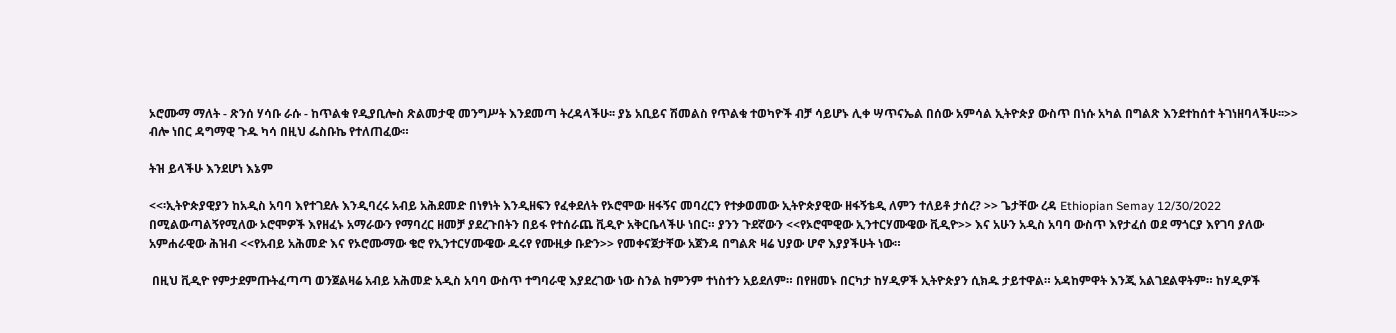ኦሮሙማ ማለት - ጽንሰ ሃሳቡ ራሱ - ከጥልቁ የዲያቢሎስ ጽልመታዊ መንግሥት እንደመጣ ትረዳላችሁ፡፡ ያኔ አቢይና ሽመልስ የጥልቁ ተወካዮች ብቻ ሳይሆኑ ሊቀ ሣጥናኤል በሰው አምሳል ኢትዮጵያ ውስጥ በነሱ አካል በግልጽ እንደተከሰተ ትገነዘባላችሁ፡፡>> ብሎ ነበር ዳግማዊ ጉዱ ካሳ በዚህ ፌስቡኬ የተለጠፈው።

ትዝ ይላችሁ እንደሆነ እኔም

<<፡ኢትዮጵያዊያን ከአዲስ አባባ እየተገደሉ እንዲባረሩ አብይ አሕደመድ በነፃነት እንዲዘፍን የፈቀደለት የኦሮሞው ዘፋኝና መባረርን የተቃወመው ኢትዮጵያዊው ዘፋኝቴዲ ለምን ተለይቶ ታሰረ? >> ጌታቸው ረዳ Ethiopian Semay 12/30/2022 በሚልውጣልኝየሚለው ኦሮሞዎች እየዘፈኑ አማራውን የማባረር ዘመቻ ያደረጉበትን በይፋ የተሰራጨ ቪዲዮ አቅርቤላችሁ ነበር። ያንን ጉደኛውን <<የኦሮሞዊው ኢንተርሃሙዌው ቪዲዮ>> እና አሁን አዲስ አባባ ውስጥ እየታፈሰ ወደ ማጎርያ እየገባ ያለው አምሐራዊው ሕዝብ <<የአብይ አሕመድ እና የኦሮሙማው ቄሮ የኢንተርሃሙዌው ዱሩየ የሙዚቃ ቡድን>> የመቀናጀታቸው አጀንዳ በግልጽ ዛሬ ህያው ሆኖ እያያችሁት ነው።

 በዚህ ቪዲዮ የምታደምጡትፈጣጣ ወንጀልዛሬ አብይ አሕመድ አዲስ አባባ ውስጥ ተግባራዊ እያደረገው ነው ስንል ከምንም ተነስተን አይደለም። በየዘመኑ በርካታ ከሃዲዎች ኢትዮጵያን ሲክዱ ታይተዋል። አዳከምዋት እንጂ አልገደልዋትም። ከሃዲዎች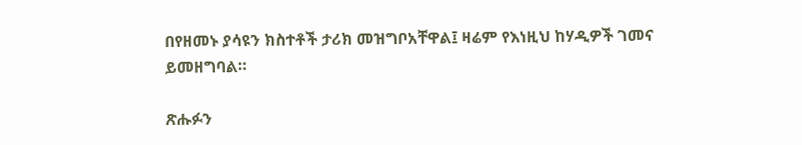በየዘመኑ ያሳዩን ክስተቶች ታሪክ መዝግቦአቸዋል፤ ዛሬም የእነዚህ ከሃዲዎች ገመና ይመዘግባል።

ጽሑፉን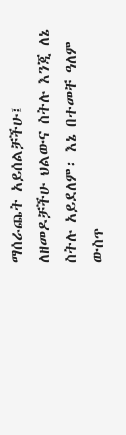ማሰራጨት አይሰልቻችሁ፤ ለዘመዶቻችሁ ህልውና ስትሉ እንጂ ለኔ ስትሉ አይደለም፡ እኔ በተመቸ ዓለም ውስጥ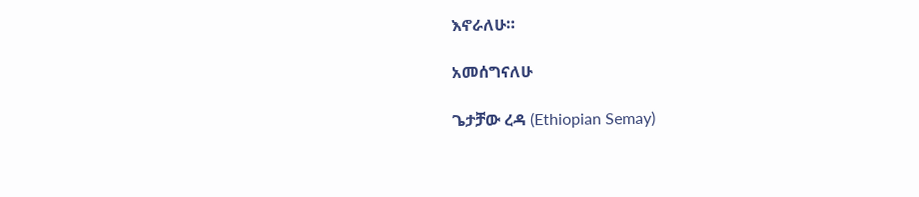እኖራለሁ።

አመሰግናለሁ

ጌታቻው ረዳ (Ethiopian Semay)